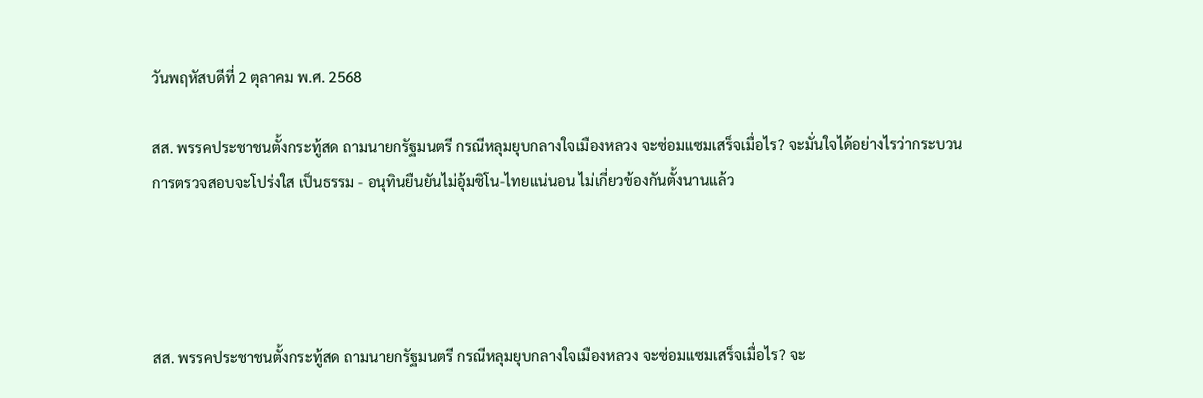วันพฤหัสบดีที่ 2 ตุลาคม พ.ศ. 2568

สส. พรรคประชาชนตั้งกระทู้สด ถามนายกรัฐมนตรี กรณีหลุมยุบกลางใจเมืองหลวง จะซ่อมแซมเสร็จเมื่อไร? จะมั่นใจได้อย่างไรว่ากระบวนการตรวจสอบจะโปร่งใส เป็นธรรม - อนุทินยืนยันไม่อุ้มซิโน-ไทยแน่นอน ไม่เกี่ยวข้องกันตั้งนานแล้ว




สส. พรรคประชาชนตั้งกระทู้สด ถามนายกรัฐมนตรี กรณีหลุมยุบกลางใจเมืองหลวง จะซ่อมแซมเสร็จเมื่อไร? จะ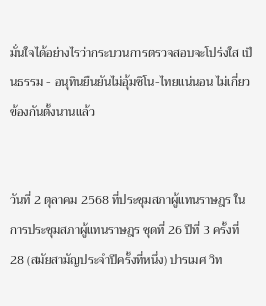มั่นใจได้อย่างไรว่ากระบวนการตรวจสอบจะโปร่งใส เป็นธรรม - อนุทินยืนยันไม่อุ้มซิโน-ไทยแน่นอน ไม่เกี่ยวข้องกันตั้งนานแล้ว


วันที่ 2 ตุลาคม 2568 ที่ประชุมสภาผู้แทนราษฎร ในการประชุมสภาผู้แทนราษฎร ชุดที่ 26 ปีที่ 3 ครั้งที่ 28 (สมัยสามัญประจำปีครั้งที่หนึ่ง) ปารเมศ วิท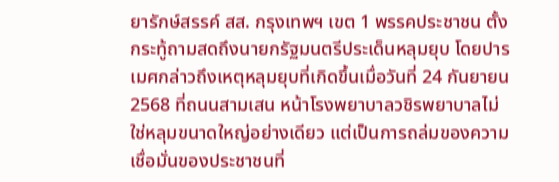ยารักษ์สรรค์ สส. กรุงเทพฯ เขต 1 พรรคประชาชน ตั้งกระทู้ถามสดถึงนายกรัฐมนตรีประเด็นหลุมยุบ โดยปารเมศกล่าวถึงเหตุหลุมยุบที่เกิดขึ้นเมื่อวันที่ 24 กันยายน 2568 ที่ถนนสามเสน หน้าโรงพยาบาลวชิรพยาบาลไม่ใช่หลุมขนาดใหญ่อย่างเดียว แต่เป็นการถล่มของความเชื่อมั่นของประชาชนที่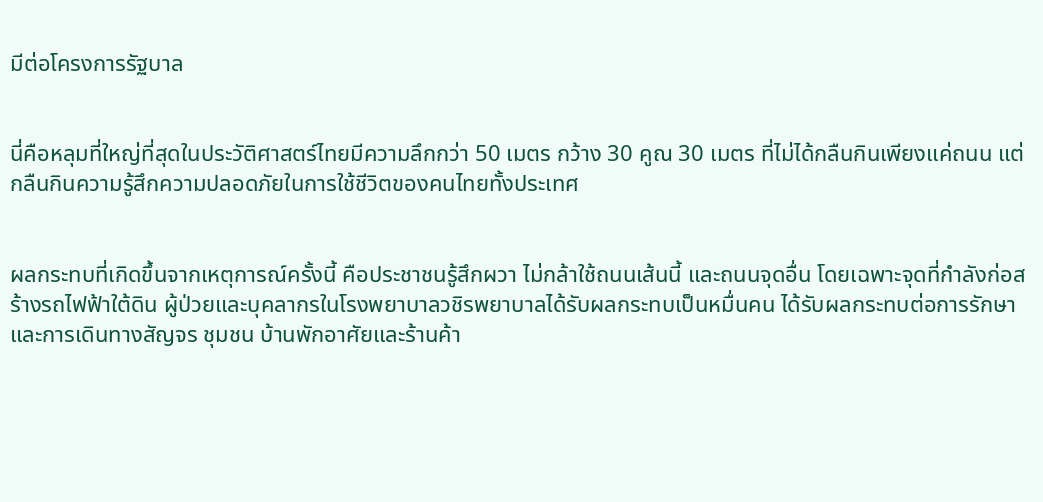มีต่อโครงการรัฐบาล


นี่คือหลุมที่ใหญ่ที่สุดในประวัติศาสตร์ไทยมีความลึกกว่า 50 เมตร กว้าง 30 คูณ 30 เมตร ที่ไม่ได้กลืนกินเพียงแค่ถนน แต่กลืนกินความรู้สึกความปลอดภัยในการใช้ชีวิตของคนไทยทั้งประเทศ


ผลกระทบที่เกิดขึ้นจากเหตุการณ์ครั้งนี้ คือประชาชนรู้สึกผวา ไม่กล้าใช้ถนนเส้นนี้ และถนนจุดอื่น โดยเฉพาะจุดที่กำลังก่อสร้างรถไฟฟ้าใต้ดิน ผู้ป่วยและบุคลากรในโรงพยาบาลวชิรพยาบาลได้รับผลกระทบเป็นหมื่นคน ได้รับผลกระทบต่อการรักษาและการเดินทางสัญจร ชุมชน บ้านพักอาศัยและร้านค้า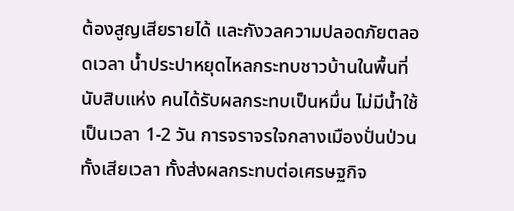ต้องสูญเสียรายได้ และกังวลความปลอดภัยตลอดเวลา น้ำประปาหยุดไหลกระทบชาวบ้านในพื้นที่นับสิบแห่ง คนได้รับผลกระทบเป็นหมื่น ไม่มีน้ำใช้เป็นเวลา 1-2 วัน การจราจรใจกลางเมืองปั่นป่วน ทั้งเสียเวลา ทั้งส่งผลกระทบต่อเศรษฐกิจ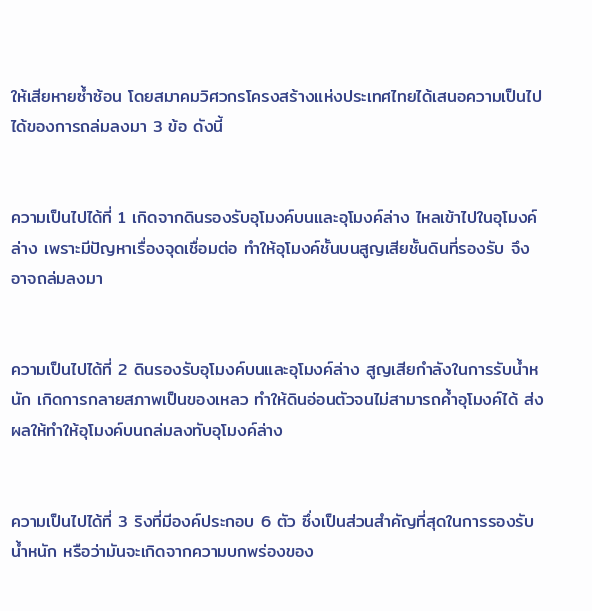ให้เสียหายซ้ำซ้อน โดยสมาคมวิศวกรโครงสร้างแห่งประเทศไทยได้เสนอความเป็นไปได้ของการถล่มลงมา 3 ข้อ ดังนี้


ความเป็นไปได้ที่ 1 เกิดจากดินรองรับอุโมงค์บนและอุโมงค์ล่าง ไหลเข้าไปในอุโมงค์ล่าง เพราะมีปัญหาเรื่องจุดเชื่อมต่อ ทำให้อุโมงค์ชั้นบนสูญเสียชั้นดินที่รองรับ จึงอาจถล่มลงมา


ความเป็นไปได้ที่ 2 ดินรองรับอุโมงค์บนและอุโมงค์ล่าง สูญเสียกำลังในการรับน้ำหนัก เกิดการกลายสภาพเป็นของเหลว ทำให้ดินอ่อนตัวจนไม่สามารถค้ำอุโมงค์ได้ ส่งผลให้ทำให้อุโมงค์บนถล่มลงทับอุโมงค์ล่าง


ความเป็นไปได้ที่ 3 ริงที่มีองค์ประกอบ 6 ตัว ซึ่งเป็นส่วนสำคัญที่สุดในการรองรับน้ำหนัก หรือว่ามันจะเกิดจากความบกพร่องของ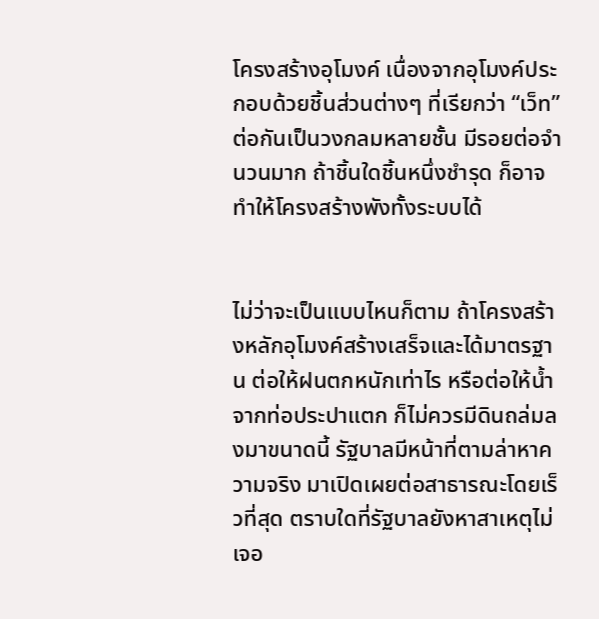โครงสร้างอุโมงค์ เนื่องจากอุโมงค์ประกอบด้วยชิ้นส่วนต่างๆ ที่เรียกว่า “เว็ท” ต่อกันเป็นวงกลมหลายชั้น มีรอยต่อจำนวนมาก ถ้าชิ้นใดชิ้นหนึ่งชำรุด ก็อาจทำให้โครงสร้างพังทั้งระบบได้


ไม่ว่าจะเป็นแบบไหนก็ตาม ถ้าโครงสร้างหลักอุโมงค์สร้างเสร็จและได้มาตรฐาน ต่อให้ฝนตกหนักเท่าไร หรือต่อให้น้ำจากท่อประปาแตก ก็ไม่ควรมีดินถล่มลงมาขนาดนี้ รัฐบาลมีหน้าที่ตามล่าหาความจริง มาเปิดเผยต่อสาธารณะโดยเร็วที่สุด ตราบใดที่รัฐบาลยังหาสาเหตุไม่เจอ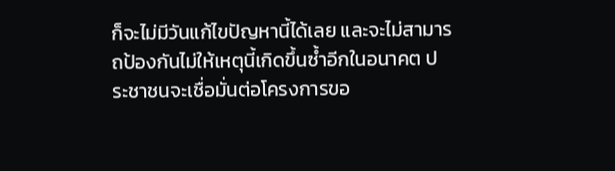ก็จะไม่มีวันแก้ไขปัญหานี้ได้เลย และจะไม่สามารถป้องกันไม่ให้เหตุนี้เกิดขึ้นซ้ำอีกในอนาคต ประชาชนจะเชื่อมั่นต่อโครงการขอ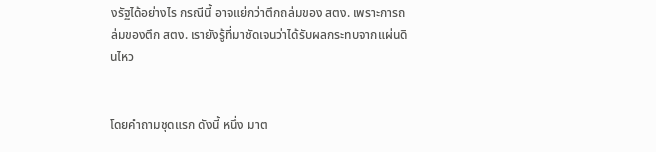งรัฐได้อย่างไร กรณีนี้ อาจแย่กว่าตึกถล่มของ สตง. เพราะการถล่มของตึก สตง. เรายังรู้ที่มาชัดเจนว่าได้รับผลกระทบจากแผ่นดินไหว


โดยคำถามชุดแรก ดังนี้ หนึ่ง มาต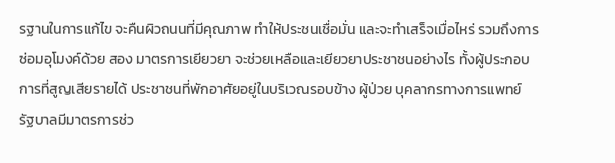รฐานในการแก้ไข จะคืนผิวถนนที่มีคุณภาพ ทำให้ประชนเชื่อมั่น และจะทำเสร็จเมื่อไหร่ รวมถึงการซ่อมอุโมงค์ด้วย สอง มาตรการเยียวยา จะช่วยเหลือและเยียวยาประชาชนอย่างไร ทั้งผู้ประกอบการที่สูญเสียรายได้ ประชาชนที่พักอาศัยอยู่ในบริเวณรอบข้าง ผู้ป่วย บุคลากรทางการแพทย์ รัฐบาลมีมาตรการช่ว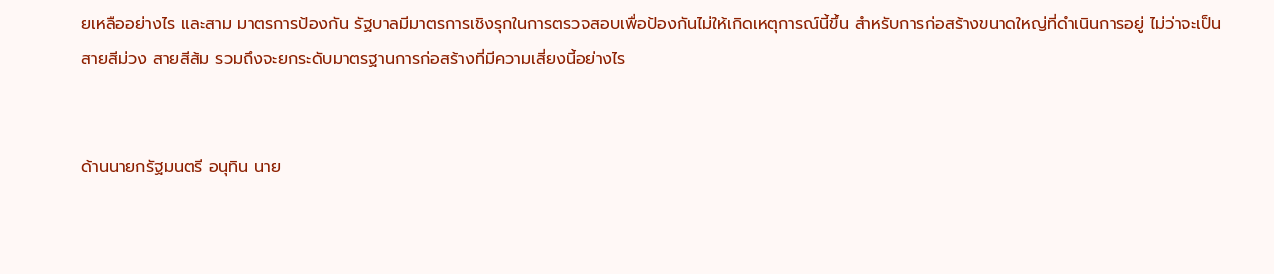ยเหลืออย่างไร และสาม มาตรการป้องกัน รัฐบาลมีมาตรการเชิงรุกในการตรวจสอบเพื่อป้องกันไม่ให้เกิดเหตุการณ์นี้ขึ้น สำหรับการก่อสร้างขนาดใหญ่ที่ดำเนินการอยู่ ไม่ว่าจะเป็น สายสีม่วง สายสีส้ม รวมถึงจะยกระดับมาตรฐานการก่อสร้างที่มีความเสี่ยงนี้อย่างไร


ด้านนายกรัฐมนตรี อนุทิน นาย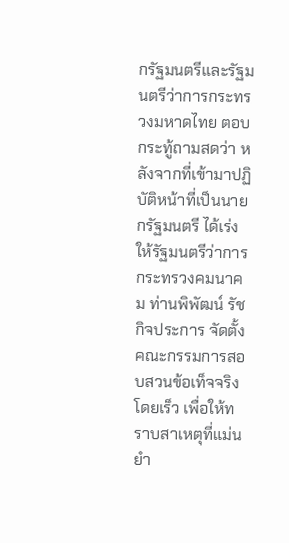กรัฐมนตรีและรัฐมนตรีว่าการกระทรวงมหาดไทย ตอบกระทู้ถามสดว่า หลังจากที่เข้ามาปฏิบัติหน้าที่เป็นนายกรัฐมนตรี ได้เร่งให้รัฐมนตรีว่าการกระทรวงคมนาคม ท่านพิพัฒน์ รัชกิจประการ จัดตั้งคณะกรรมการสอบสวนข้อเท็จจริงโดยเร็ว เพื่อให้ทราบสาเหตุที่แม่นยำ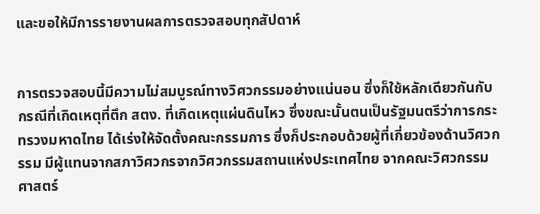และขอให้มีการรายงานผลการตรวจสอบทุกสัปดาห์


การตรวจสอบนี้มีความไม่สมบูรณ์ทางวิศวกรรมอย่างแน่นอน ซึ่งก็ใช้หลักเดียวกันกับกรณีที่เกิดเหตุที่ตึก สตง. ที่เกิดเหตุแผ่นดินไหว ซึ่งขณะนั้นตนเป็นรัฐมนตรีว่าการกระทรวงมหาดไทย ได้เร่งให้จัดตั้งคณะกรรมการ ซึ่งก็ประกอบด้วยผู้ที่เกี่ยวข้องด้านวิศวกรรม มีผู้แทนจากสภาวิศวกรจากวิศวกรรมสถานแห่งประเทศไทย จากคณะวิศวกรรมศาสตร์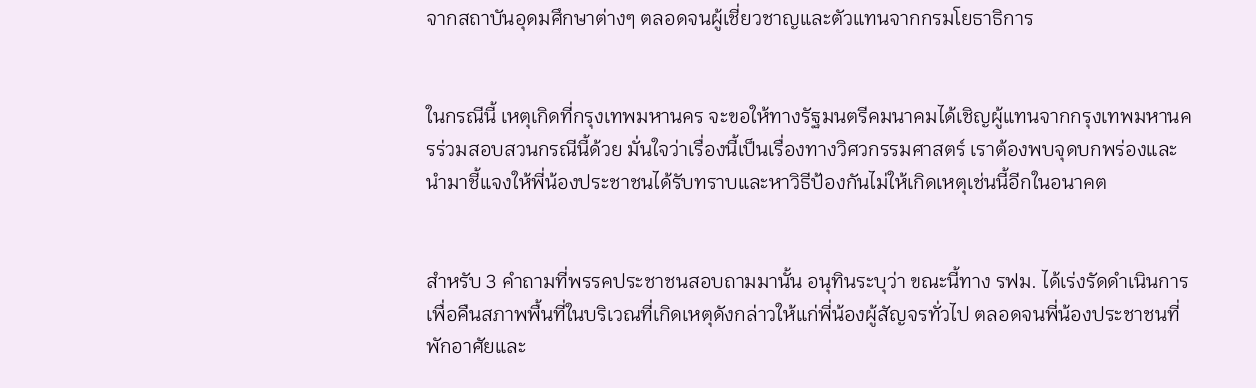จากสถาบันอุดมศึกษาต่างๆ ตลอดจนผู้เชี่ยวชาญและตัวแทนจากกรมโยธาธิการ


ในกรณีนี้ เหตุเกิดที่กรุงเทพมหานคร จะขอให้ทางรัฐมนตรีคมนาคมได้เชิญผู้แทนจากกรุงเทพมหานครร่วมสอบสวนกรณีนี้ด้วย มั่นใจว่าเรื่องนี้เป็นเรื่องทางวิศวกรรมศาสตร์ เราต้องพบจุดบกพร่องและนำมาชี้แจงให้พี่น้องประชาชนได้รับทราบและหาวิธีป้องกันไม่ให้เกิดเหตุเช่นนี้อีกในอนาคต


สำหรับ 3 คำถามที่พรรคประชาชนสอบถามมานั้น อนุทินระบุว่า ขณะนี้ทาง รฟม. ได้เร่งรัดดำเนินการเพื่อคืนสภาพพื้นที่ในบริเวณที่เกิดเหตุดังกล่าวให้แก่พี่น้องผู้สัญจรทั่วไป ตลอดจนพี่น้องประชาชนที่พักอาศัยและ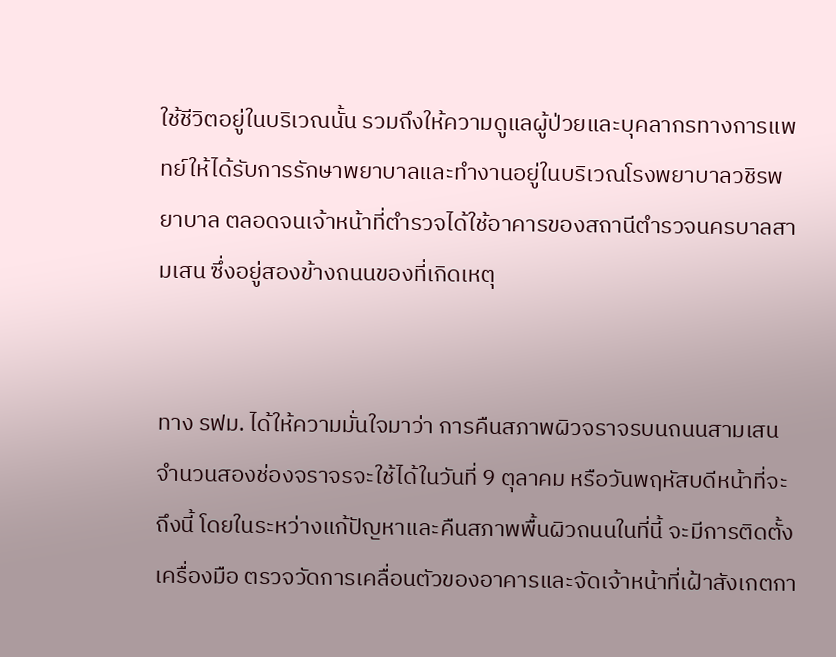ใช้ชีวิตอยู่ในบริเวณนั้น รวมถึงให้ความดูแลผู้ป่วยและบุคลากรทางการแพทย์ให้ได้รับการรักษาพยาบาลและทำงานอยู่ในบริเวณโรงพยาบาลวชิรพยาบาล ตลอดจนเจ้าหน้าที่ตำรวจได้ใช้อาคารของสถานีตำรวจนครบาลสามเสน ซึ่งอยู่สองข้างถนนของที่เกิดเหตุ


ทาง รฟม. ได้ให้ความมั่นใจมาว่า การคืนสภาพผิวจราจรบนถนนสามเสนจำนวนสองช่องจราจรจะใช้ได้ในวันที่ 9 ตุลาคม หรือวันพฤหัสบดีหน้าที่จะถึงนี้ โดยในระหว่างแก้ปัญหาและคืนสภาพพื้นผิวถนนในที่นี้ จะมีการติดตั้งเครื่องมือ ตรวจวัดการเคลื่อนตัวของอาคารและจัดเจ้าหน้าที่เฝ้าสังเกตกา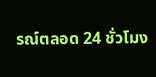รณ์ตลอด 24 ชั่วโมง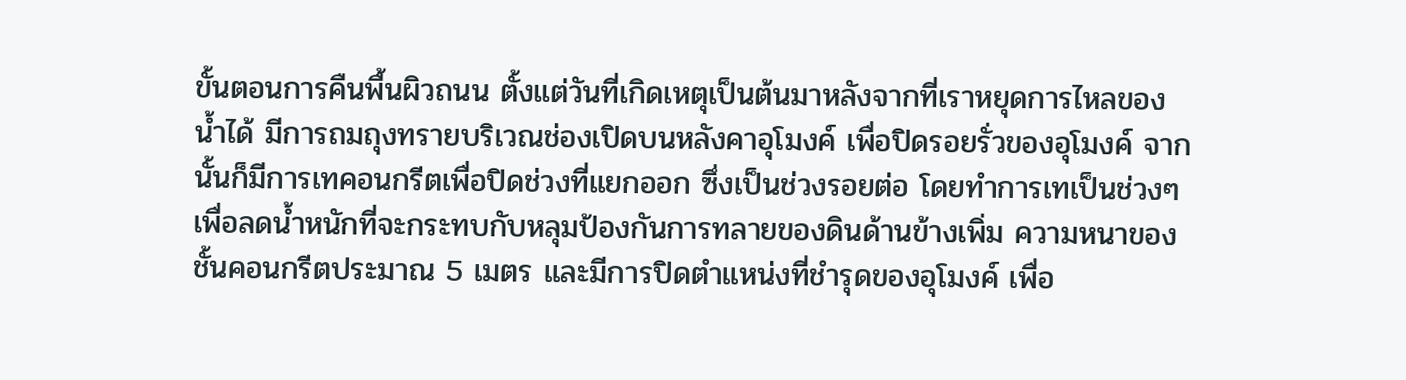ขั้นตอนการคืนพื้นผิวถนน ตั้งแต่วันที่เกิดเหตุเป็นต้นมาหลังจากที่เราหยุดการไหลของน้ำได้ มีการถมถุงทรายบริเวณช่องเปิดบนหลังคาอุโมงค์ เพื่อปิดรอยรั่วของอุโมงค์ จากนั้นก็มีการเทคอนกรีตเพื่อปิดช่วงที่แยกออก ซึ่งเป็นช่วงรอยต่อ โดยทำการเทเป็นช่วงๆ เพื่อลดน้ำหนักที่จะกระทบกับหลุมป้องกันการทลายของดินด้านข้างเพิ่ม ความหนาของชั้นคอนกรีตประมาณ 5 เมตร และมีการปิดตำแหน่งที่ชำรุดของอุโมงค์ เพื่อ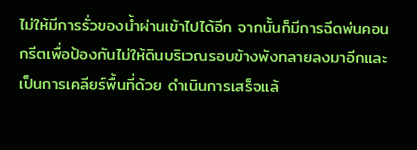ไม่ให้มีการรั่วของน้ำผ่านเข้าไปได้อีก จากนั้นก็มีการฉีดพ่นคอนกรีตเพื่อป้องกันไม่ให้ดินบริเวณรอบข้างพังทลายลงมาอีกและเป็นการเคลียร์พื้นที่ด้วย ดำเนินการเสร็จแล้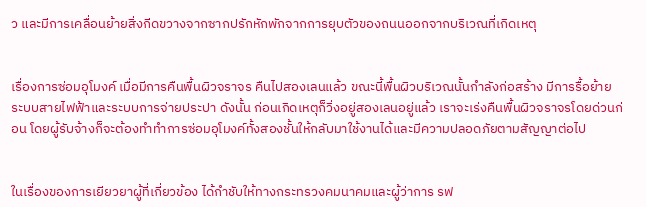ว และมีการเคลื่อนย้ายสิ่งกีดขวางจากซากปรักหักพักจากการยุบตัวของถนนออกจากบริเวณที่เกิดเหตุ


เรื่องการซ่อมอุโมงค์ เมื่อมีการคืนพื้นผิวจราจร คืนไปสองเลนแล้ว ขณะนี้พื้นผิวบริเวณนั้นกำลังก่อสร้าง มีการรื้อย้ายระบบสายไฟฟ้าและระบบการจ่ายประปา ดังนั้น ก่อนเกิดเหตุก็วิ่งอยู่สองเลนอยู่แล้ว เราจะเร่งคืนพื้นผิวจราจรโดยด่วนก่อน โดยผู้รับจ้างก็จะต้องทำทำการซ่อมอุโมงค์ทั้งสองชั้นให้กลับมาใช้งานได้และมีความปลอดภัยตามสัญญาต่อไป


ในเรื่องของการเยียวยาผู้ที่เกี่ยวข้อง ได้กำชับให้ทางกระทรวงคมนาคมและผู้ว่าการ รฟ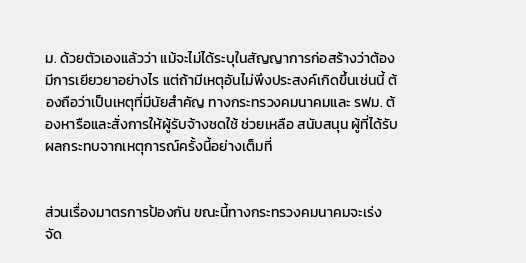ม. ด้วยตัวเองแล้วว่า แม้จะไม่ได้ระบุในสัญญาการก่อสร้างว่าต้องมีการเยียวยาอย่างไร แต่ถ้ามีเหตุอันไม่พึงประสงค์เกิดขึ้นเช่นนี้ ต้องถือว่าเป็นเหตุที่มีนัยสำคัญ ทางกระทรวงคมนาคมและ รฟม. ต้องหารือและสั่งการให้ผู้รับจ้างชดใช้ ช่วยเหลือ สนับสนุน ผู้ที่ได้รับผลกระทบจากเหตุการณ์ครั้งนี้อย่างเต็มที่


ส่วนเรื่องมาตรการป้องกัน ขณะนี้ทางกระทรวงคมนาคมจะเร่งจัด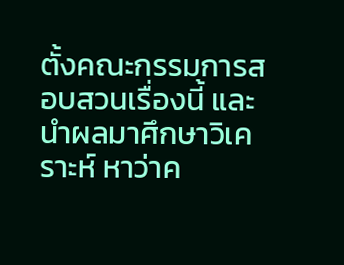ตั้งคณะกรรมการสอบสวนเรื่องนี้ และนำผลมาศึกษาวิเคราะห์ หาว่าค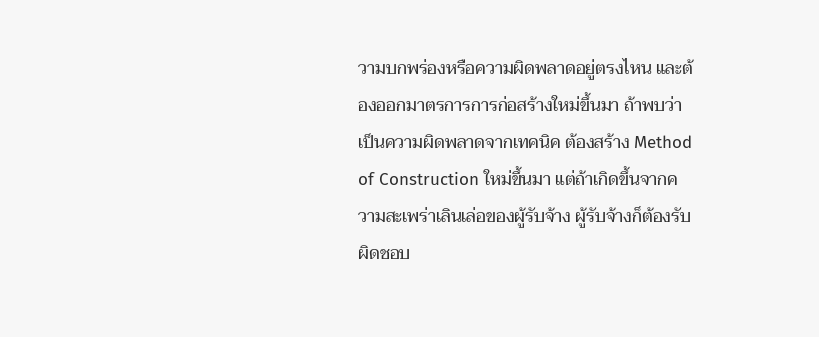วามบกพร่องหรือความผิดพลาดอยู่ตรงไหน และต้องออกมาตรการการก่อสร้างใหม่ขึ้นมา ถ้าพบว่าเป็นความผิดพลาดจากเทคนิค ต้องสร้าง Method of Construction ใหม่ขึ้นมา แต่ถ้าเกิดขึ้นจากความสะเพร่าเลินเล่อของผู้รับจ้าง ผู้รับจ้างก็ต้องรับผิดชอบ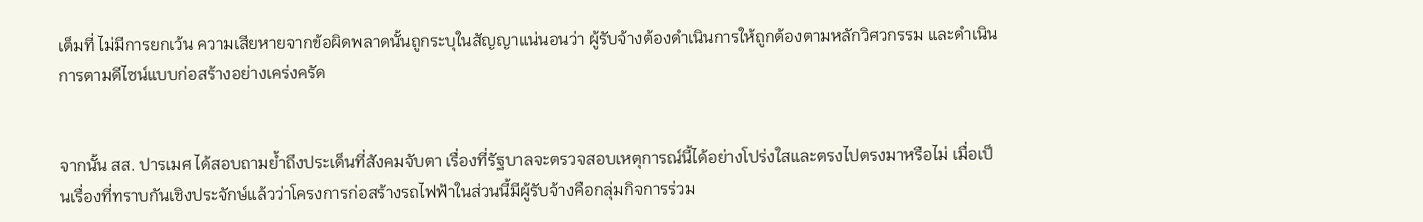เต็มที่ ไม่มีการยกเว้น ความเสียหายจากข้อผิดพลาดนั้นถูกระบุในสัญญาแน่นอนว่า ผู้รับจ้างต้องดำเนินการให้ถูกต้องตามหลักวิศวกรรม และดำเนินการตามดีไซน์แบบก่อสร้างอย่างเคร่งครัด


จากนั้น สส. ปารเมศ ได้สอบถามย้ำถึงประเด็นที่สังคมจับตา เรื่องที่รัฐบาลจะตรวจสอบเหตุการณ์นี้ได้อย่างโปร่งใสและตรงไปตรงมาหรือไม่ เมื่อเป็นเรื่องที่ทราบกันเชิงประจักษ์แล้วว่าโครงการก่อสร้างรถไฟฟ้าในส่วนนี้มีผู้รับจ้างคือกลุ่มกิจการร่วม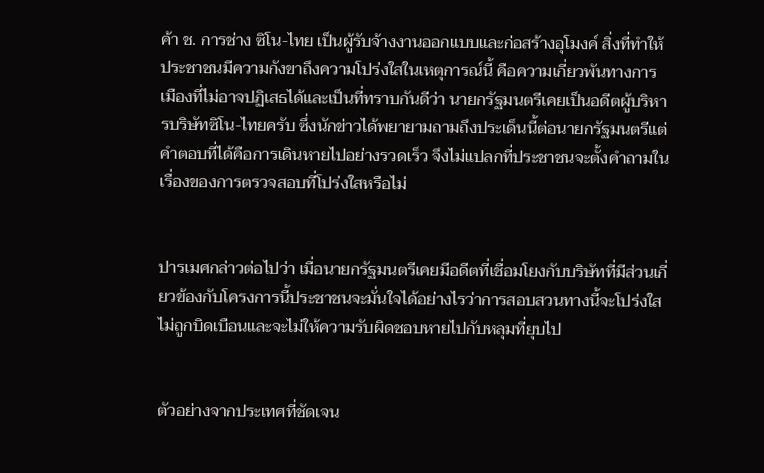ค้า ช. การช่าง ซิโน-ไทย เป็นผู้รับจ้างงานออกแบบและก่อสร้างอุโมงค์ สิ่งที่ทำให้ประชาชนมีความกังขาถึงความโปร่งใสในเหตุการณ์นี้ คือความเกี่ยวพันทางการเมืองที่ไม่อาจปฏิเสธได้และเป็นที่ทราบกันดีว่า นายกรัฐมนตรีเคยเป็นอดีตผู้บริหารบริษัทซิโน-ไทยครับ ซึ่งนักข่าวได้พยายามถามถึงประเด็นนี้ต่อนายกรัฐมนตรีแต่คำตอบที่ได้คือการเดินหายไปอย่างรวดเร็ว จึงไม่แปลกที่ประชาชนจะตั้งคำถามในเรื่องของการตรวจสอบที่โปร่งใสหรือไม่


ปารเมศกล่าวต่อไปว่า เมื่อนายกรัฐมนตรีเคยมีอดีตที่เชื่อมโยงกับบริษัทที่มีส่วนเกี่ยวข้องกับโครงการนี้ประชาชนจะมั่นใจได้อย่างไรว่าการสอบสวนทางนี้จะโปร่งใสไม่ถูกบิดเบือนและจะไม่ให้ความรับผิดชอบหายไปกับหลุมที่ยุบไป


ตัวอย่างจากประเทศที่ชัดเจน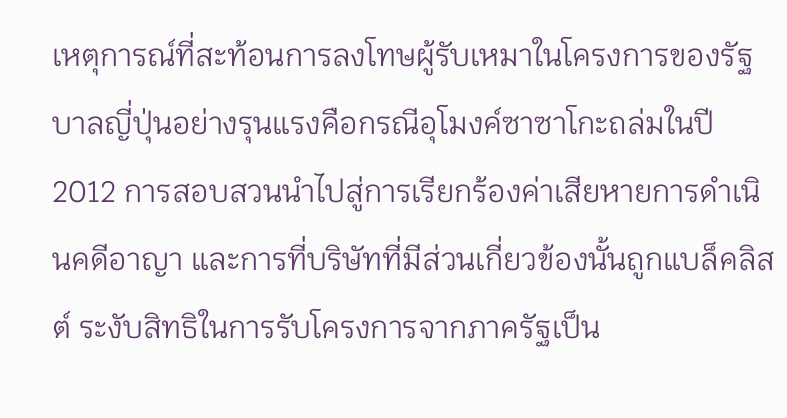เหตุการณ์ที่สะท้อนการลงโทษผู้รับเหมาในโครงการของรัฐบาลญี่ปุ่นอย่างรุนแรงคือกรณีอุโมงค์ซาซาโกะถล่มในปี 2012 การสอบสวนนำไปสู่การเรียกร้องค่าเสียหายการดำเนินคดีอาญา และการที่บริษัทที่มีส่วนเกี่ยวข้องนั้นถูกแบล็คลิสต์ ระงับสิทธิในการรับโครงการจากภาครัฐเป็น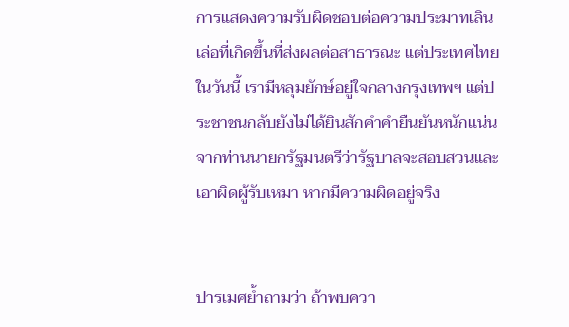การแสดงความรับผิดชอบต่อความประมาทเลินเล่อที่เกิดขึ้นที่ส่งผลต่อสาธารณะ แต่ประเทศไทยในวันนี้ เรามีหลุมยักษ์อยู่ใจกลางกรุงเทพฯ แต่ประชาชนกลับยังไม่ได้ยินสักคำคำยืนยันหนักแน่นจากท่านนายกรัฐมนตรีว่ารัฐบาลจะสอบสวนและเอาผิดผู้รับเหมา หากมีความผิดอยู่จริง


ปารเมศย้ำถามว่า ถ้าพบควา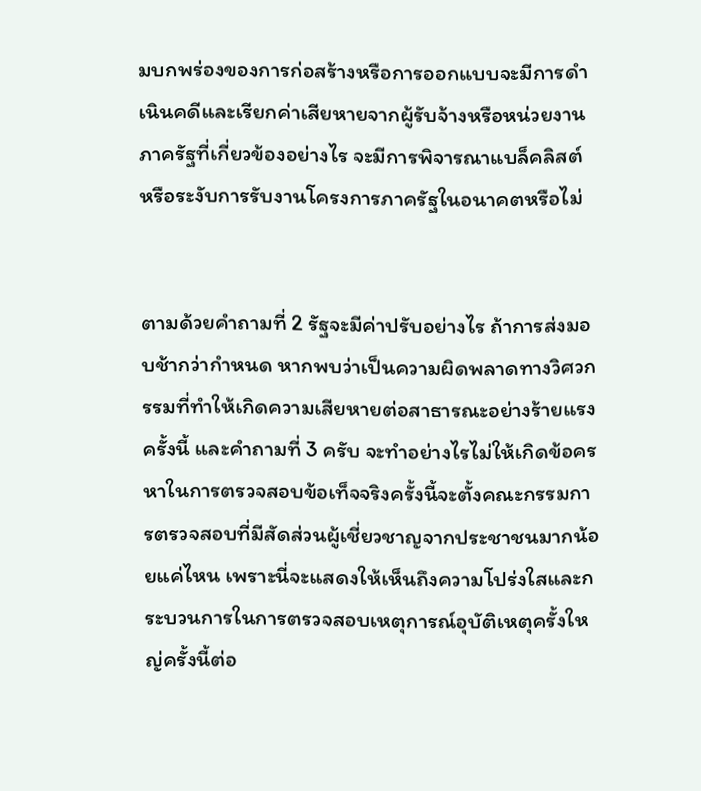มบกพร่องของการก่อสร้างหรือการออกแบบจะมีการดำเนินคดีและเรียกค่าเสียหายจากผู้รับจ้างหรือหน่วยงานภาครัฐที่เกี่ยวข้องอย่างไร จะมีการพิจารณาแบล็คลิสต์หรือระงับการรับงานโครงการภาครัฐในอนาคตหรือไม่


ตามด้วยคำถามที่ 2 รัฐจะมีค่าปรับอย่างไร ถ้าการส่งมอบช้ากว่ากำหนด หากพบว่าเป็นความผิดพลาดทางวิศวกรรมที่ทำให้เกิดความเสียหายต่อสาธารณะอย่างร้ายแรงครั้งนี้ และคำถามที่ 3 ครับ จะทำอย่างไรไม่ให้เกิดข้อครหาในการตรวจสอบข้อเท็จจริงครั้งนี้จะตั้งคณะกรรมการตรวจสอบที่มีสัดส่วนผู้เชี่ยวชาญจากประชาชนมากน้อยแค่ไหน เพราะนี่จะแสดงให้เห็นถึงความโปร่งใสและกระบวนการในการตรวจสอบเหตุการณ์อุบัติเหตุครั้งใหญ่ครั้งนี้ต่อ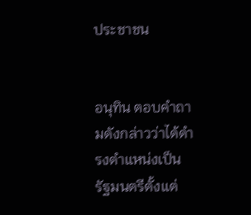ประชาชน


อนุทิน ตอบคำถามดังกล่าวว่าได้ดำรงตำแหน่งเป็นรัฐมนตรีตั้งแต่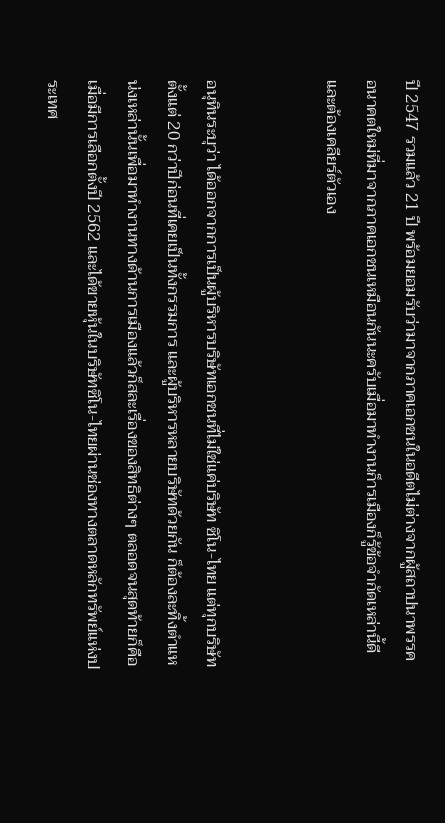ปี 2547 รวมแล้ว 21 ปี พร้อมยอมรับว่ามาจากภาคเอกชนในอดีตไม่ต่างจากผู้สถาปนาพรรคอนาคตใหม่ที่มาจากภาคเอกชนเหมือนกันนะครับเมื่อมาทำงานก็ารเมืองก็รู้ข้อจำกัดเหล่านี้ดีและต้องเคลียร์ตัวเอง


อนุทินระบุว่า ได้ออกจากการเป็นผู้บริหารบริษัทเอกชนที่ไม่ใช่แค่บริษัท ซิโน-ไทย แต่ทุกบริษัท ตั้งแต่ 20 กว่าปีก่อนที่เคยเป็นทั้งกรรมการ และผู้บริหารหลายบริษัทด้วยกัน ก็ต้องละทิ้งตำแหน่งเหล่านั้นเพื่อมาทำงานทางด้านการเมืองแล้วก็สละเรื่องของสิทธิต่างๆ ตลอดจนสุดท้ายก็คือเมื่อมีการเลือกตั้งปี 2562 และได้ขายหุ้นในบริษัทซิโน-ไทยผ่านช่องทางตลาดหลักทรัพย์แห่งประเทศ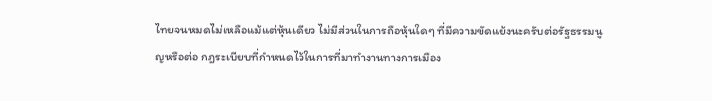ไทยจนหมดไม่เหลือแม้แต่หุ้นเดียว ไม่มีส่วนในการถือหุ้นใดๆ ที่มีความขัดแย้งนะครับต่อรัฐธรรมนูญหรือต่อ กฎระเบียบที่กำหนดไว้ในการที่มาทำงานทางการเมือง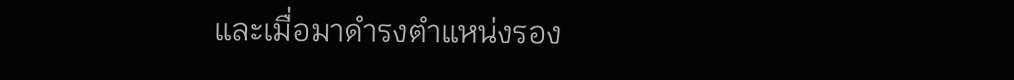และเมื่อมาดำรงตำแหน่งรอง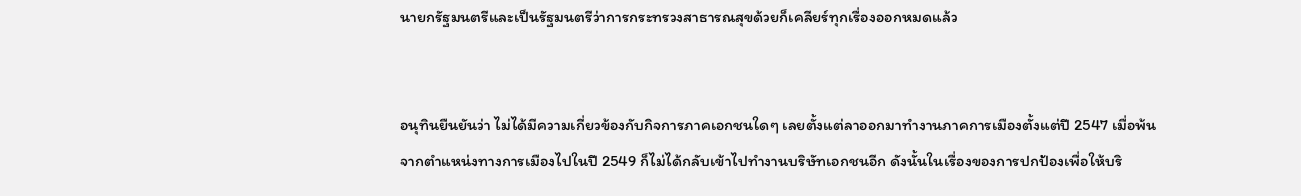นายกรัฐมนตรีและเป็นรัฐมนตรีว่าการกระทรวงสาธารณสุขด้วยก็เคลียร์ทุกเรื่องออกหมดแล้ว


อนุทินยืนยันว่า ไม่ได้มีความเกี่ยวข้องกับกิจการภาคเอกชนใดๆ เลยตั้งแต่ลาออกมาทำงานภาคการเมืองตั้งแต่ปี 2547 เมื่อพ้นจากตำแหน่งทางการเมืองไปในปี 2549 ก็ไม่ได้กลับเข้าไปทำงานบริษัทเอกชนอีก ดังนั้นในเรื่องของการปกป้องเพื่อให้บริ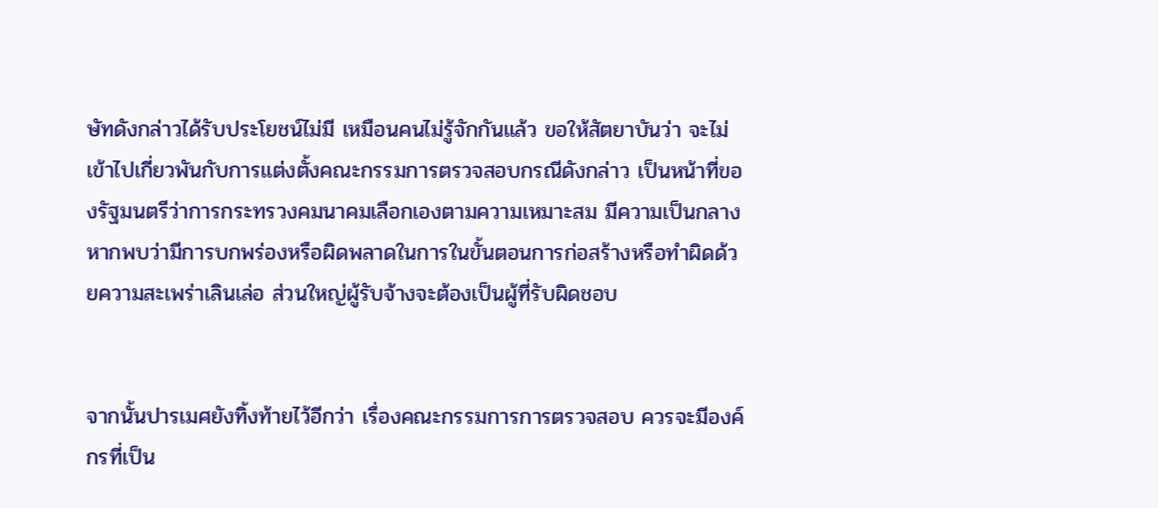ษัทดังกล่าวได้รับประโยชน์ไม่มี เหมือนคนไม่รู้จักกันแล้ว ขอให้สัตยาบันว่า จะไม่เข้าไปเกี่ยวพันกับการแต่งตั้งคณะกรรมการตรวจสอบกรณีดังกล่าว เป็นหน้าที่ของรัฐมนตรีว่าการกระทรวงคมนาคมเลือกเองตามความเหมาะสม มีความเป็นกลาง หากพบว่ามีการบกพร่องหรือผิดพลาดในการในขั้นตอนการก่อสร้างหรือทำผิดด้วยความสะเพร่าเลินเล่อ ส่วนใหญ่ผู้รับจ้างจะต้องเป็นผู้ที่รับผิดชอบ


จากนั้นปารเมศยังทิ้งท้ายไว้อีกว่า เรื่องคณะกรรมการการตรวจสอบ ควรจะมีองค์กรที่เป็น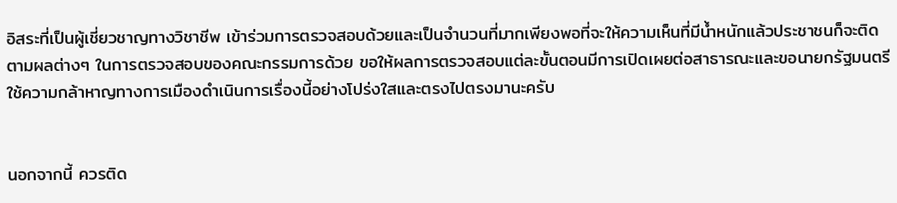อิสระที่เป็นผู้เชี่ยวชาญทางวิชาชีพ เข้าร่วมการตรวจสอบด้วยและเป็นจำนวนที่มากเพียงพอที่จะให้ความเห็นที่มีน้ำหนักแล้วประชาชนก็จะติดตามผลต่างๆ ในการตรวจสอบของคณะกรรมการด้วย ขอให้ผลการตรวจสอบแต่ละขั้นตอนมีการเปิดเผยต่อสาธารณะและขอนายกรัฐมนตรีใช้ความกล้าหาญทางการเมืองดำเนินการเรื่องนี้อย่างโปร่งใสและตรงไปตรงมานะครับ


นอกจากนี้ ควรติด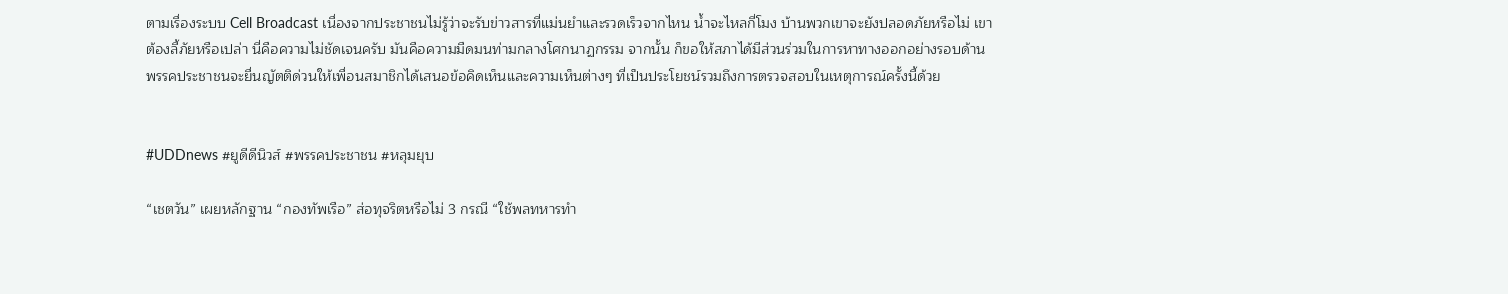ตามเรื่องระบบ Cell Broadcast เนื่องจากประชาชนไม่รู้ว่าจะรับข่าวสารที่แม่นยำและรวดเร็วจากไหน น้ำจะไหลกี่โมง บ้านพวกเขาจะยังปลอดภัยหรือไม่ เขาต้องลี้ภัยหรือเปล่า นี่คือความไม่ชัดเจนครับ มันคือความมืดมนท่ามกลางโศกนาฏกรรม จากนั้น ก็ขอให้สภาได้มีส่วนร่วมในการหาทางออกอย่างรอบด้าน พรรคประชาชนจะยื่นญัตติด่วนให้เพื่อนสมาชิกได้เสนอข้อคิดเห็นและความเห็นต่างๆ ที่เป็นประโยชน์รวมถึงการตรวจสอบในเหตุการณ์ครั้งนี้ด้วย


#UDDnews #ยูดีดีนิวส์ #พรรคประชาชน #หลุมยุบ

“เชตวัน” เผยหลักฐาน “กองทัพเรือ” ส่อทุจริตหรือไม่ 3 กรณี “ใช้พลทหารทำ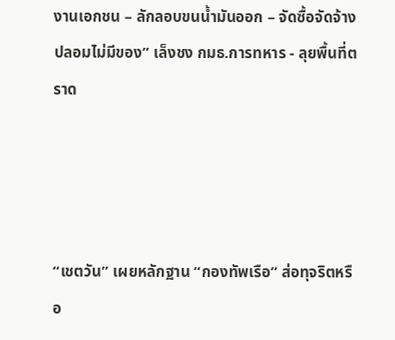งานเอกชน – ลักลอบขนน้ำมันออก – จัดซื้อจัดจ้างปลอมไม่มีของ” เล็งชง กมธ.การทหาร - ลุยพื้นที่ตราด




“เชตวัน” เผยหลักฐาน “กองทัพเรือ” ส่อทุจริตหรือ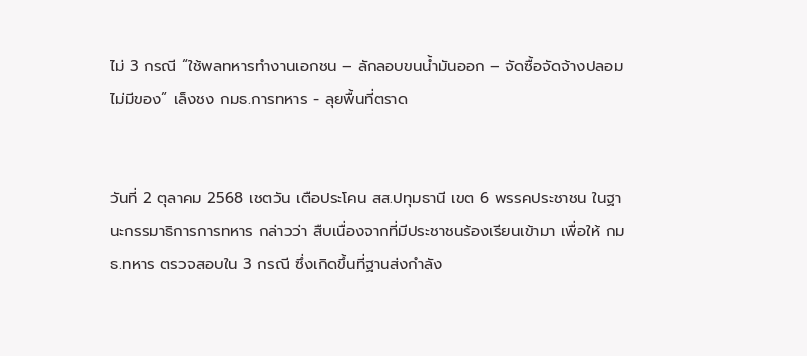ไม่ 3 กรณี “ใช้พลทหารทำงานเอกชน – ลักลอบขนน้ำมันออก – จัดซื้อจัดจ้างปลอมไม่มีของ” เล็งชง กมธ.การทหาร - ลุยพื้นที่ตราด


วันที่ 2 ตุลาคม 2568 เชตวัน เตือประโคน สส.ปทุมธานี เขต 6 พรรคประชาชน ในฐานะกรรมาธิการการทหาร กล่าวว่า สืบเนื่องจากที่มีประชาชนร้องเรียนเข้ามา เพื่อให้ กมธ.ทหาร ตรวจสอบใน 3 กรณี ซึ่งเกิดขึ้นที่ฐานส่งกำลัง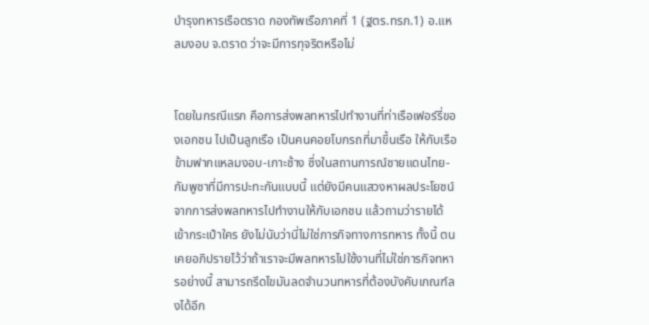บำรุงทหารเรือตราด กองทัพเรือภาคที่ 1 (ฐตร.ทรภ.1) อ.แหลมงอบ จ.ตราด ว่าจะมีการทุจริตหรือไม่


โดยในกรณีแรก คือการส่งพลทหารไปทำงานที่ท่าเรือเฟอร์รี่ของเอกชน ไปเป็นลูกเรือ เป็นคนคอยโบกรถที่มาขึ้นเรือ ให้กับเรือข้ามฟากแหลมงอบ-เกาะช้าง ซึ่งในสถานการณ์ชายแดนไทย-กัมพูชาที่มีการปะทะกันแบบนี้ แต่ยังมีคนแสวงหาผลประโยชน์จากการส่งพลทหารไปทำงานให้กับเอกชน แล้วถามว่ารายได้เข้ากระเป๋าใคร ยังไม่นับว่านี่ไม่ใช่ภารกิจทางการทหาร ทั้งนี้ ตนเคยอภิปรายไว้ว่าถ้าเราจะมีพลทหารไปใช้งานที่ไม่ใช่ภารกิจทหารอย่างนี้ สามารถรีดไขมันลดจำนวนทหารที่ต้องบังคับเกณฑ์ลงได้อีก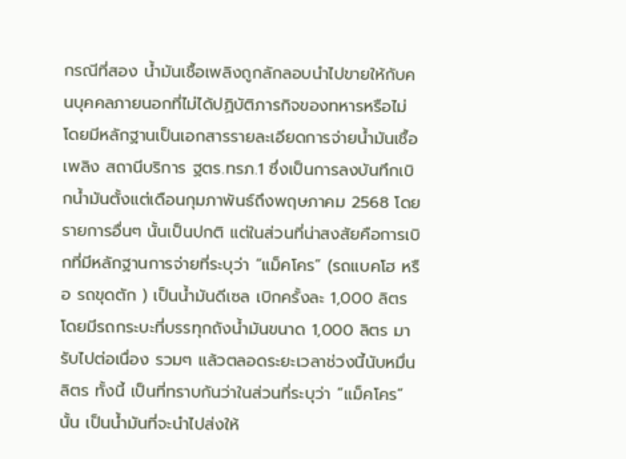กรณีที่สอง น้ำมันเชื้อเพลิงถูกลักลอบนำไปขายให้กับคนบุคคลภายนอกที่ไม่ได้ปฏิบัติภารกิจของทหารหรือไม่ โดยมีหลักฐานเป็นเอกสารรายละเอียดการจ่ายน้ำมันเชื้อเพลิง สถานีบริการ ฐตร.ทรภ.1 ซึ่งเป็นการลงบันทึกเบิกน้ำมันตั้งแต่เดือนกุมภาพันธ์ถึงพฤษภาคม 2568 โดยรายการอื่นๆ นั้นเป็นปกติ แต่ในส่วนที่น่าสงสัยคือการเบิกที่มีหลักฐานการจ่ายที่ระบุว่า “แม็คโคร” (รถแบคโฮ หรือ รถขุดตัก ) เป็นน้ำมันดีเซล เบิกครั้งละ 1,000 ลิตร โดยมีรถกระบะที่บรรทุกถังน้ำมันขนาด 1,000 ลิตร มารับไปต่อเนื่อง รวมๆ แล้วตลอดระยะเวลาช่วงนี้นับหมื่นลิตร ทั้งนี้ เป็นที่ทราบกันว่าในส่วนที่ระบุว่า “แม็คโคร” นั้น เป็นน้ำมันที่จะนำไปส่งให้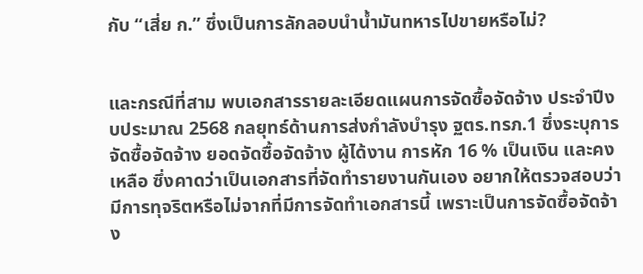กับ “เสี่ย ก.” ซึ่งเป็นการลักลอบนำน้ำมันทหารไปขายหรือไม่?


และกรณีที่สาม พบเอกสารรายละเอียดแผนการจัดซื้อจัดจ้าง ประจำปีงบประมาณ 2568 กลยุทธ์ด้านการส่งกำลังบำรุง ฐตร.ทรภ.1 ซึ่งระบุการจัดซื้อจัดจ้าง ยอดจัดซื้อจัดจ้าง ผู้ได้งาน การหัก 16 % เป็นเงิน และคงเหลือ ซึ่งคาดว่าเป็นเอกสารที่จัดทำรายงานกันเอง อยากให้ตรวจสอบว่ามีการทุจริตหรือไม่จากที่มีการจัดทำเอกสารนี้ เพราะเป็นการจัดซื้อจัดจ้าง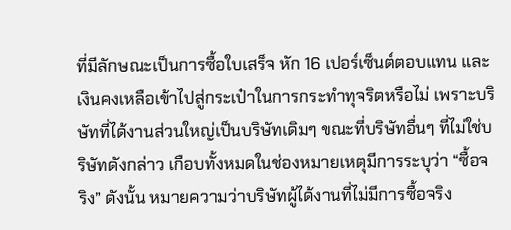ที่มีลักษณะเป็นการซื้อใบเสร็จ หัก 16 เปอร์เซ็นต์ตอบแทน และเงินคงเหลือเข้าไปสู่กระเป๋าในการกระทำทุจริตหรือไม่ เพราะบริษัทที่ได้งานส่วนใหญ่เป็นบริษัทเดิมๆ ขณะที่บริษัทอื่นๆ ที่ไม่ใช่บริษัทดังกล่าว เกือบทั้งหมดในช่องหมายเหตุมีการระบุว่า “ซื้อจริง” ดังนั้น หมายความว่าบริษัทผู้ได้งานที่ไม่มีการซื้อจริง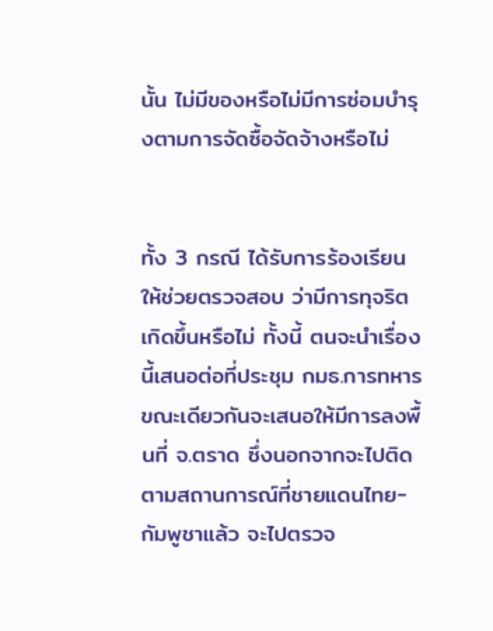นั้น ไม่มีของหรือไม่มีการซ่อมบำรุงตามการจัดซื้อจัดจ้างหรือไม่


ทั้ง 3 กรณี ได้รับการร้องเรียนให้ช่วยตรวจสอบ ว่ามีการทุจริตเกิดขึ้นหรือไม่ ทั้งนี้ ตนจะนำเรื่องนี้เสนอต่อที่ประชุม กมธ.การทหาร ขณะเดียวกันจะเสนอให้มีการลงพื้นที่ จ.ตราด ซึ่งนอกจากจะไปติดตามสถานการณ์ที่ชายแดนไทย-กัมพูชาแล้ว จะไปตรวจ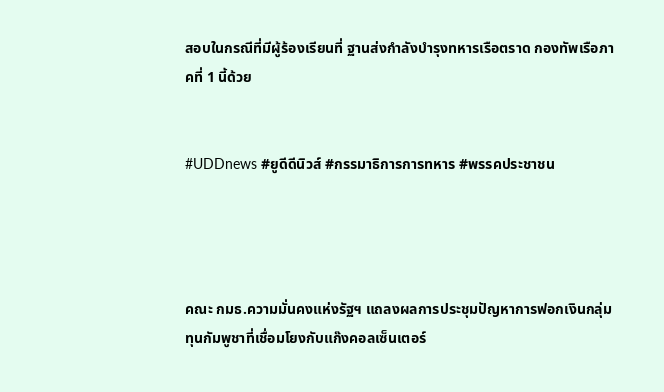สอบในกรณีที่มีผู้ร้องเรียนที่ ฐานส่งกำลังบำรุงทหารเรือตราด กองทัพเรือภาคที่ 1 นี้ด้วย


#UDDnews #ยูดีดีนิวส์ #กรรมาธิการการทหาร #พรรคประชาชน




คณะ กมธ.ความมั่นคงแห่งรัฐฯ แถลงผลการประชุมปัญหาการฟอกเงินกลุ่มทุนกัมพูชาที่เชื่อมโยงกับแก๊งคอลเซ็นเตอร์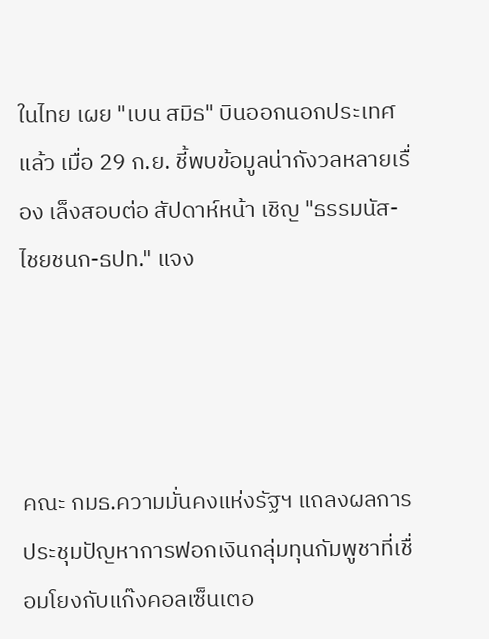ในไทย เผย "เบน สมิธ" บินออกนอกประเทศแล้ว เมื่อ 29 ก.ย. ชี้พบข้อมูลน่ากังวลหลายเรื่อง เล็งสอบต่อ สัปดาห์หน้า เชิญ "ธรรมนัส-ไชยชนก-ธปท." แจง




คณะ กมธ.ความมั่นคงแห่งรัฐฯ แถลงผลการประชุมปัญหาการฟอกเงินกลุ่มทุนกัมพูชาที่เชื่อมโยงกับแก๊งคอลเซ็นเตอ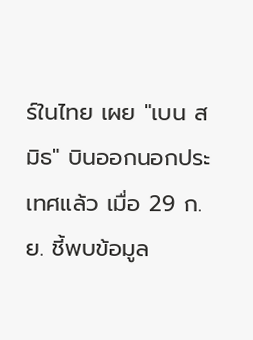ร์ในไทย เผย "เบน สมิธ" บินออกนอกประเทศแล้ว เมื่อ 29 ก.ย. ชี้พบข้อมูล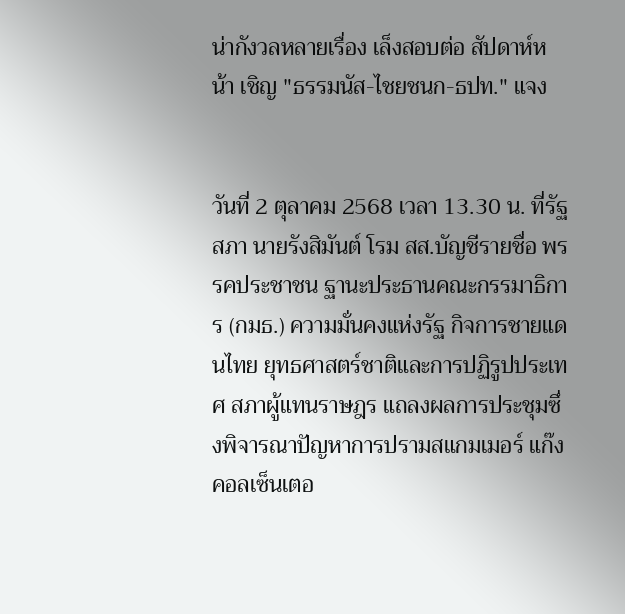น่ากังวลหลายเรื่อง เล็งสอบต่อ สัปดาห์หน้า เชิญ "ธรรมนัส-ไชยชนก-ธปท." แจง


วันที่ 2 ตุลาคม 2568 เวลา 13.30 น. ที่รัฐสภา นายรังสิมันต์ โรม สส.บัญชีรายชื่อ พรรคประชาชน ฐานะประธานคณะกรรมาธิการ (กมธ.) ความมั่นคงแห่งรัฐ กิจการชายแดนไทย ยุทธศาสตร์ชาติและการปฏิรูปประเทศ สภาผู้แทนราษฎร แถลงผลการประชุมซึ่งพิจารณาปัญหาการปรามสแกมเมอร์ แก๊งคอลเซ็นเตอ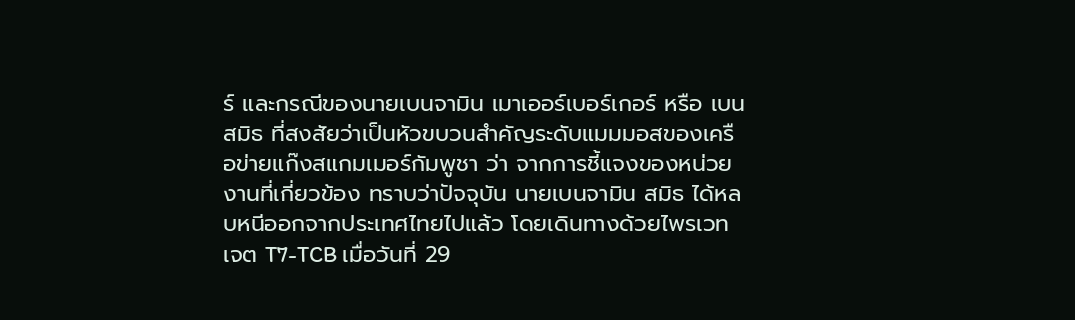ร์ และกรณีของนายเบนจามิน เมาเออร์เบอร์เกอร์ หรือ เบน สมิธ ที่สงสัยว่าเป็นหัวขบวนสำคัญระดับแมมมอสของเครือข่ายแก๊งสแกมเมอร์กัมพูชา ว่า จากการชี้แจงของหน่วยงานที่เกี่ยวข้อง ทราบว่าปัจจุบัน นายเบนจามิน สมิธ ได้หลบหนีออกจากประเทศไทยไปแล้ว โดยเดินทางด้วยไพรเวทเจต T7-TCB เมื่อวันที่ 29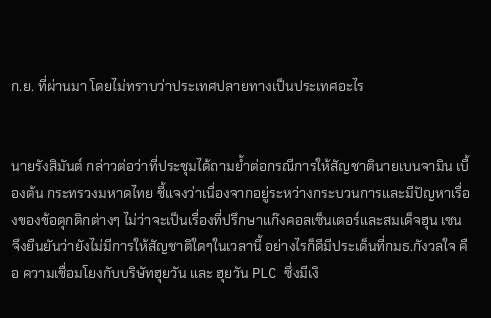ก.ย. ที่ผ่านมา โดยไม่ทราบว่าประเทศปลายทางเป็นประเทศอะไร


นายรังสิมันต์ กล่าวต่อว่าที่ประชุมได้ถามย้ำต่อกรณีการให้สัญชาตินายเบนจามิน เบื้องต้น กระทรวงมหาดไทย ชี้แจงว่าเนื่องจากอยู่ระหว่างกระบวนการและมีปัญหาเรื่องของข้อตุกติกต่างๆ ไม่ว่าจะเป็นเรื่องที่ปรึกษาแก๊งคอลเซ็นเตอร์และสมเด็จฮุน เซน จึงยืนยันว่ายังไม่มีการให้สัญชาติใดๆในเวลานี้ อย่างไรก็ดีมีประเด็นที่กมธ.กังวลใจ คือ ความเชื่อมโยงกับบริษัทฮุยวัน และ ฮุยวัน PLC ซึ่งมีเงิ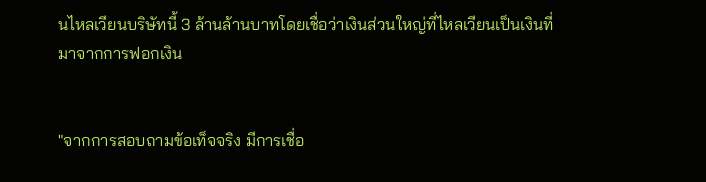นไหลเวียนบริษัทนี้ 3 ล้านล้านบาทโดยเชื่อว่าเงินส่วนใหญ่ที่ไหลเวียนเป็นเงินที่มาจากการฟอกเงิน


"จากการสอบถามข้อเท็จจริง มีการเชื่อ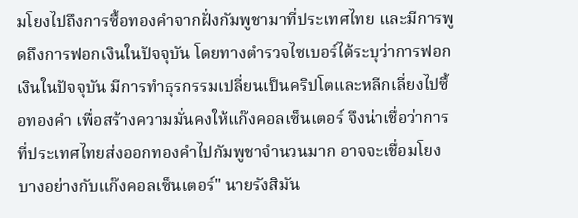มโยงไปถึงการซื้อทองคำจากฝั่งกัมพูชามาที่ประเทศไทย และมีการพูดถึงการฟอกเงินในปัจจุบัน โดยทางตำรวจไซเบอร์ได้ระบุว่าการฟอกเงินในปัจจุบัน มีการทำธุรกรรมเปลี่ยนเป็นคริปโตและหลีกเลี่ยงไปซื้อทองคำ เพื่อสร้างความมั่นคงให้แก๊งคอลเซ็นเตอร์ จึงน่าเชื่อว่าการที่ประเทศไทยส่งออกทองคำไปกัมพูชาจำนวนมาก อาจจะเชื่อมโยงบางอย่างกับแก๊งคอลเซ็นเตอร์" นายรังสิมัน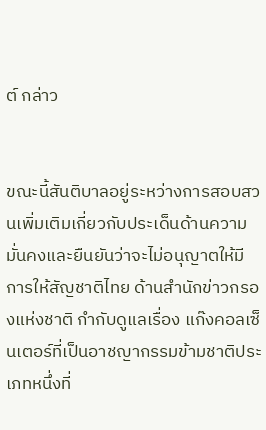ต์ กล่าว


ขณะนี้สันติบาลอยู่ระหว่างการสอบสวนเพิ่มเติมเกี่ยวกับประเด็นด้านความมั่นคงและยืนยันว่าจะไม่อนุญาตให้มีการให้สัญชาติไทย ด้านสำนักข่าวกรองแห่งชาติ กำกับดูแลเรื่อง แก๊งคอลเซ็นเตอร์ที่เป็นอาชญากรรมข้ามชาติประเภทหนึ่งที่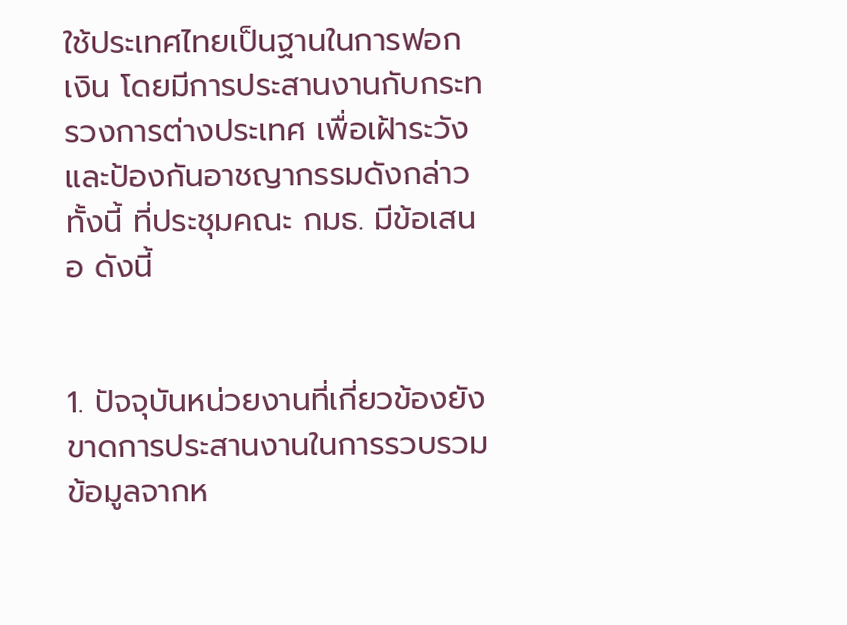ใช้ประเทศไทยเป็นฐานในการฟอกเงิน โดยมีการประสานงานกับกระทรวงการต่างประเทศ เพื่อเฝ้าระวังและป้องกันอาชญากรรมดังกล่าว ทั้งนี้ ที่ประชุมคณะ กมธ. มีข้อเสนอ ดังนี้


1. ปัจจุบันหน่วยงานที่เกี่ยวข้องยังขาดการประสานงานในการรวบรวมข้อมูลจากห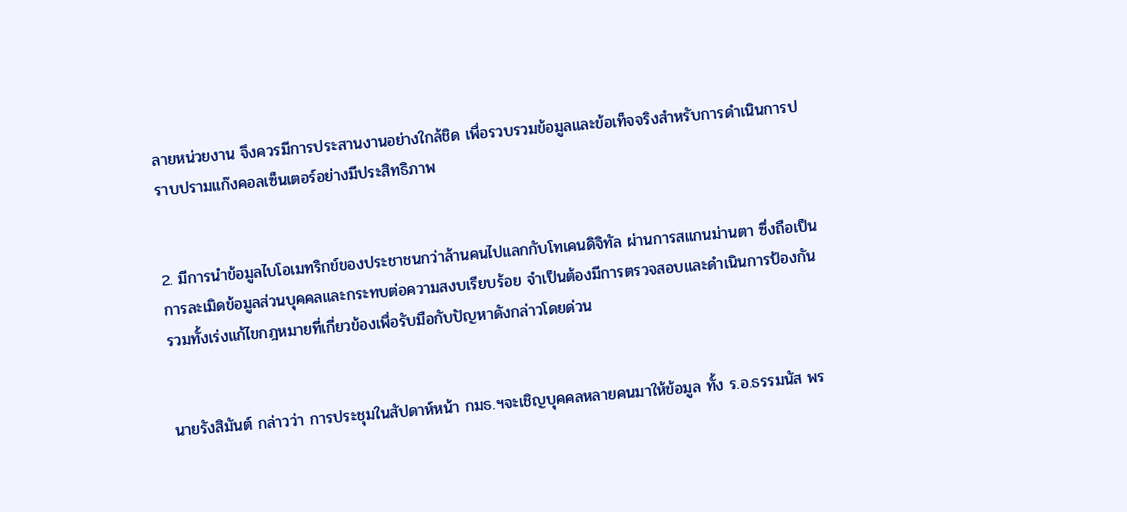ลายหน่วยงาน จึงควรมีการประสานงานอย่างใกล้ชิด เพื่อรวบรวมข้อมูลและข้อเท็จจริงสำหรับการดำเนินการปราบปรามแก๊งคอลเซ็นเตอร์อย่างมีประสิทธิภาพ


2. มีการนำข้อมูลไบโอเมทริกข์ของประชาชนกว่าล้านคนไปแลกกับโทเคนดิจิทัล ผ่านการสแกนม่านตา ซึ่งถือเป็นการละเมิดข้อมูลส่วนบุคคลและกระทบต่อความสงบเรียบร้อย จำเป็นต้องมีการตรวจสอบและดำเนินการป้องกัน รวมทั้งเร่งแก้ไขกฎหมายที่เกี่ยวข้องเพื่อรับมือกับปัญหาดังกล่าวโดยด่วน


นายรังสิมันต์ กล่าวว่า การประชุมในสัปดาห์หน้า กมธ.ฯจะเชิญบุคคลหลายคนมาให้ข้อมูล ทั้ง ร.อ.ธรรมนัส พร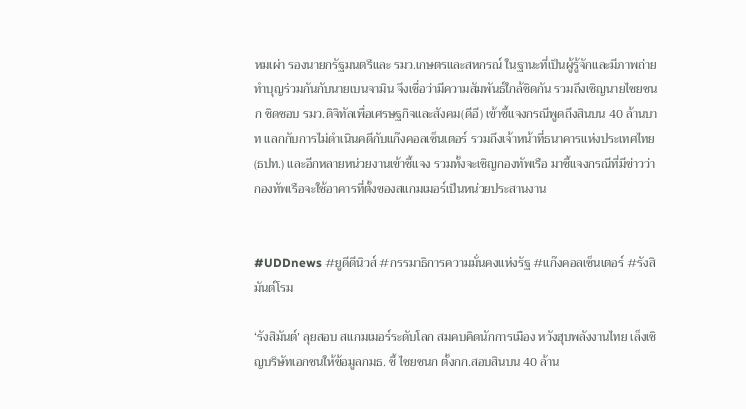หมเผ่า รองนายกรัฐมนตรีและ รมว.เกษตรและสหกรณ์ ในฐานะที่เป็นผู้รู้จักและมีภาพถ่ายทำบุญร่วมกันกับนายเบนจามิน จึงเชื่อว่ามีความสัมพันธ์ใกล้ชิดกัน รวมถึงเชิญนายไชยชนก ชิดชอบ รมว.ดิจิทัลเพื่อเศรษฐกิจและสังคม(ดีอี) เข้าชี้แจงกรณีพูดถึงสินบน 40 ล้านบาท แลกกับการไม่ดำเนินคดีกับแก๊งคอลเซ็นเตอร์ รวมถึงเจ้าหน้าที่ธนาคารแห่งประเทศไทย(ธปท.) และอีกหลายหน่วยงานเข้าชี้แจง รวมทั้งจะเชิญกองทัพเรือ มาชี้แจงกรณีที่มีข่าวว่ากองทัพเรือจะใช้อาคารที่ตั้งของสแกมเมอร์เป็นหน่วยประสานงาน


#UDDnews #ยูดีดีนิวส์ #กรรมาธิการความมั่นคงแห่งรัฐ #แก๊งคอลเซ็นเตอร์ #รังสิมันต์โรม

‘รังสิมันต์’ ลุยสอบ สแกมเมอร์ระดับโลก สมคบคิดนักการเมือง หวังฮุบพลังงานไทย เล็งเชิญบริษัทเอกชนให้ข้อมูลกมธ. ชี้ ไชยชนก ตั้งกก.สอบสินบน 40 ล้าน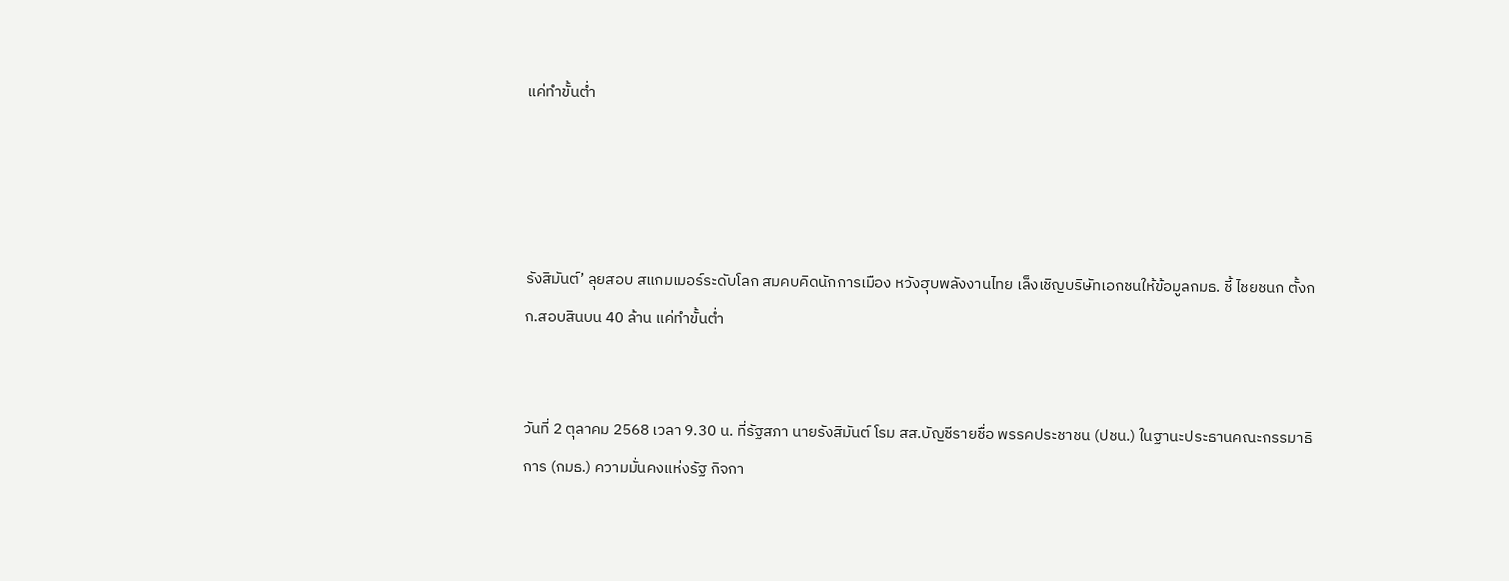แค่ทำขั้นต่ำ




รังสิมันต์’ ลุยสอบ สแกมเมอร์ระดับโลก สมคบคิดนักการเมือง หวังฮุบพลังงานไทย เล็งเชิญบริษัทเอกชนให้ข้อมูลกมธ. ชี้ ไชยชนก ตั้งกก.สอบสินบน 40 ล้าน แค่ทำขั้นต่ำ


วันที่ 2 ตุลาคม 2568 เวลา 9.30 น. ที่รัฐสภา นายรังสิมันต์ โรม สส.บัญชีรายชื่อ พรรคประชาชน (ปชน.) ในฐานะประธานคณะกรรมาธิการ (กมธ.) ความมั่นคงแห่งรัฐ กิจกา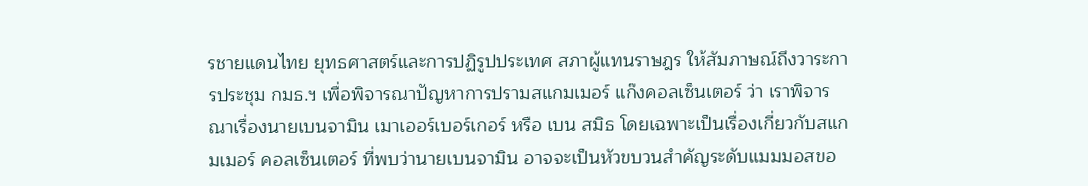รชายแดนไทย ยุทธศาสตร์และการปฏิรูปประเทศ สภาผู้แทนราษฎร ให้สัมภาษณ์ถึงวาระการประชุม กมธ.ฯ เพื่อพิจารณาปัญหาการปรามสแกมเมอร์ แก๊งคอลเซ็นเตอร์ ว่า เราพิจารณาเรื่องนายเบนจามิน เมาเออร์เบอร์เกอร์ หรือ เบน สมิธ โดยเฉพาะเป็นเรื่องเกี่ยวกับสแกมเมอร์ คอลเซ็นเตอร์ ที่พบว่านายเบนจามิน อาจจะเป็นหัวขบวนสำคัญระดับแมมมอสขอ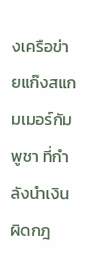งเครือข่ายแก๊งสแกมเมอร์กัมพูชา ที่กำลังนำเงินผิดกฎ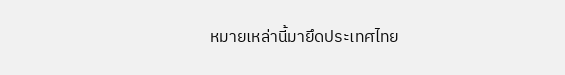หมายเหล่านี้มายึดประเทศไทย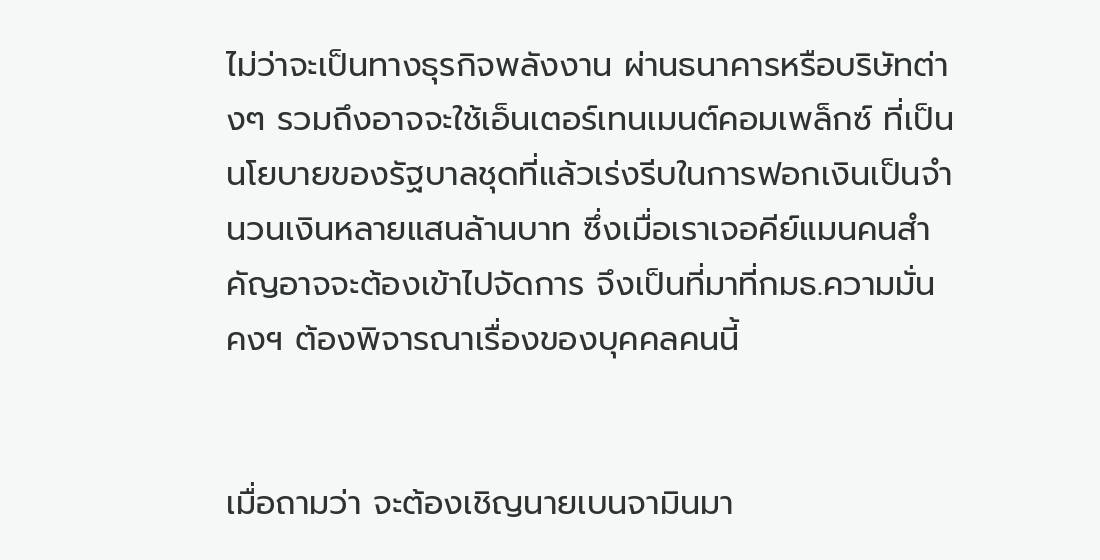ไม่ว่าจะเป็นทางธุรกิจพลังงาน ผ่านธนาคารหรือบริษัทต่างๆ รวมถึงอาจจะใช้เอ็นเตอร์เทนเมนต์คอมเพล็กซ์ ที่เป็นนโยบายของรัฐบาลชุดที่แล้วเร่งรีบในการฟอกเงินเป็นจำนวนเงินหลายแสนล้านบาท ซึ่งเมื่อเราเจอคีย์แมนคนสำคัญอาจจะต้องเข้าไปจัดการ จึงเป็นที่มาที่กมธ.ความมั่นคงฯ ต้องพิจารณาเรื่องของบุคคลคนนี้


เมื่อถามว่า จะต้องเชิญนายเบนจามินมา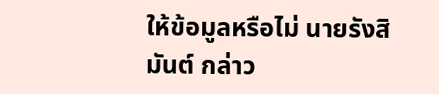ให้ข้อมูลหรือไม่ นายรังสิมันต์ กล่าว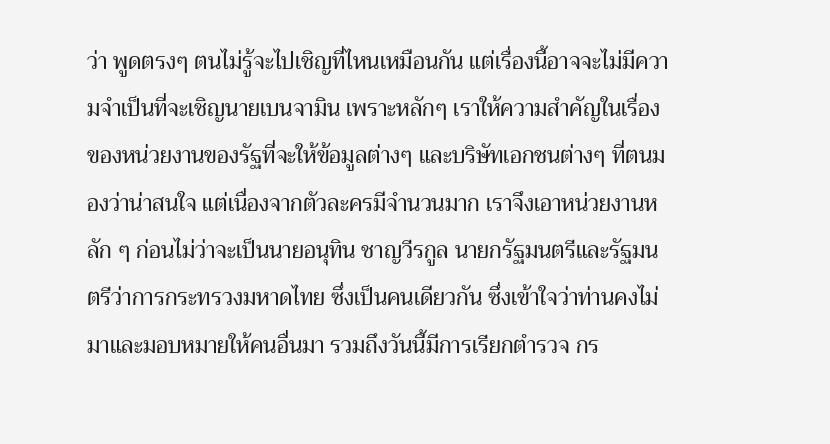ว่า พูดตรงๆ ตนไม่รู้จะไปเชิญที่ไหนเหมือนกัน แต่เรื่องนี้อาจจะไม่มีความจำเป็นที่จะเชิญนายเบนจามิน เพราะหลักๆ เราให้ความสำคัญในเรื่องของหน่วยงานของรัฐที่จะให้ข้อมูลต่างๆ และบริษัทเอกชนต่างๆ ที่ตนมองว่าน่าสนใจ แต่เนื่องจากตัวละครมีจำนวนมาก เราจึงเอาหน่วยงานหลัก ๆ ก่อนไม่ว่าจะเป็นนายอนุทิน ชาญวีรกูล นายกรัฐมนตรีและรัฐมนตรีว่าการกระทรวงมหาดไทย ซึ่งเป็นคนเดียวกัน ซึ่งเข้าใจว่าท่านคงไม่มาและมอบหมายให้คนอื่นมา รวมถึงวันนี้มีการเรียกตำรวจ กร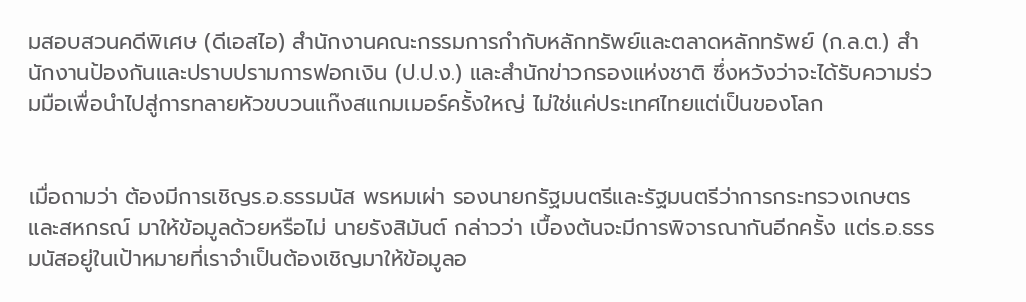มสอบสวนคดีพิเศษ (ดีเอสไอ) สำนักงานคณะกรรมการกำกับหลักทรัพย์และตลาดหลักทรัพย์ (ก.ล.ต.) สำนักงานป้องกันและปราบปรามการฟอกเงิน (ป.ป.ง.) และสำนักข่าวกรองแห่งชาติ ซึ่งหวังว่าจะได้รับความร่วมมือเพื่อนำไปสู่การทลายหัวขบวนแก๊งสแกมเมอร์ครั้งใหญ่ ไม่ใช่แค่ประเทศไทยแต่เป็นของโลก


เมื่อถามว่า ต้องมีการเชิญร.อ.ธรรมนัส พรหมเผ่า รองนายกรัฐมนตรีและรัฐมนตรีว่าการกระทรวงเกษตรและสหกรณ์ มาให้ข้อมูลด้วยหรือไม่ นายรังสิมันต์ กล่าวว่า เบื้องต้นจะมีการพิจารณากันอีกครั้ง แต่ร.อ.ธรรมนัสอยู่ในเป้าหมายที่เราจำเป็นต้องเชิญมาให้ข้อมูลอ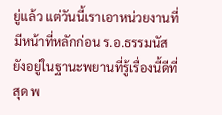ยู่แล้ว แต่วันนี้เราเอาหน่วยงานที่มีหน้าที่หลักก่อน ร.อ.ธรรมนัสยังอยู่ในฐานะพยานที่รู้เรื่องนี้ดีที่สุด พ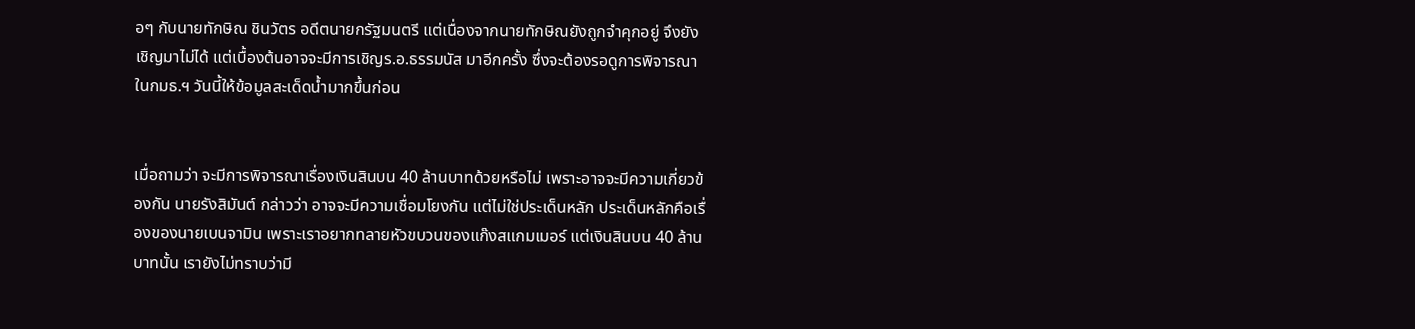อๆ กับนายทักษิณ ชินวัตร อดีตนายกรัฐมนตรี แต่เนื่องจากนายทักษิณยังถูกจำคุกอยู่ จึงยังเชิญมาไม่ได้ แต่เบื้องต้นอาจจะมีการเชิญร.อ.ธรรมนัส มาอีกครั้ง ซึ่งจะต้องรอดูการพิจารณาในกมธ.ฯ วันนี้ให้ข้อมูลสะเด็ดน้ำมากขึ้นก่อน


เมื่อถามว่า จะมีการพิจารณาเรื่องเงินสินบน 40 ล้านบาทด้วยหรือไม่ เพราะอาจจะมีความเกี่ยวข้องกัน นายรังสิมันต์ กล่าวว่า อาจจะมีความเชื่อมโยงกัน แต่ไม่ใช่ประเด็นหลัก ประเด็นหลักคือเรื่องของนายเบนจามิน เพราะเราอยากทลายหัวขบวนของแก๊งสแกมเมอร์ แต่เงินสินบน 40 ล้านบาทนั้น เรายังไม่ทราบว่ามี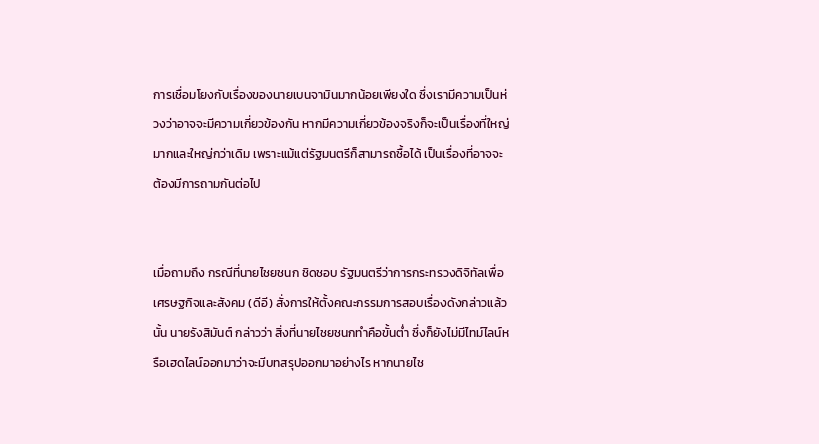การเชื่อมโยงกับเรื่องของนายเบนจามินมากน้อยเพียงใด ซึ่งเรามีความเป็นห่วงว่าอาจจะมีความเกี่ยวข้องกัน หากมีความเกี่ยวข้องจริงก็จะเป็นเรื่องที่ใหญ่มากและใหญ่กว่าเดิม เพราะแม้แต่รัฐมนตรีก็สามารถซื้อได้ เป็นเรื่องที่อาจจะต้องมีการถามกันต่อไป


เมื่อถามถึง กรณีที่นายไชยชนก ชิดชอบ รัฐมนตรีว่าการกระทรวงดิจิทัลเพื่อเศรษฐกิจและสังคม (ดีอี) สั่งการให้ตั้งคณะกรรมการสอบเรื่องดังกล่าวแล้วนั้น นายรังสิมันต์ กล่าวว่า สิ่งที่นายไชยชนกทำคือขั้นต่ำ ซึ่งก็ยังไม่มีไทม์ไลน์หรือเฮดไลน์ออกมาว่าจะมีบทสรุปออกมาอย่างไร หากนายไช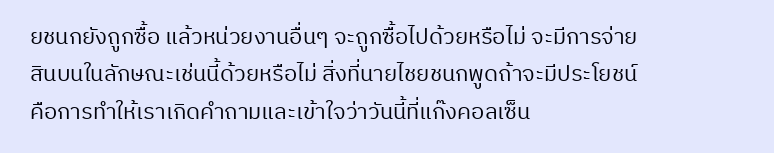ยชนกยังถูกซื้อ แล้วหน่วยงานอื่นๆ จะถูกซื้อไปด้วยหรือไม่ จะมีการจ่ายสินบนในลักษณะเช่นนี้ด้วยหรือไม่ สิ่งที่นายไชยชนกพูดถ้าจะมีประโยชน์ คือการทำให้เราเกิดคำถามและเข้าใจว่าวันนี้ที่แก๊งคอลเซ็น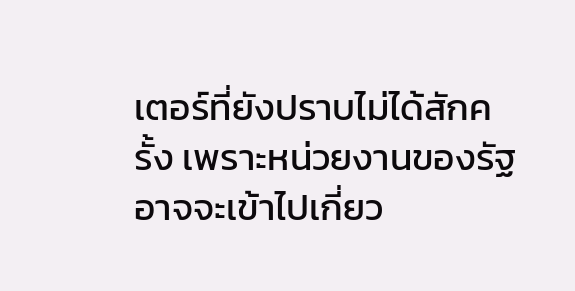เตอร์ที่ยังปราบไม่ได้สักครั้ง เพราะหน่วยงานของรัฐอาจจะเข้าไปเกี่ยว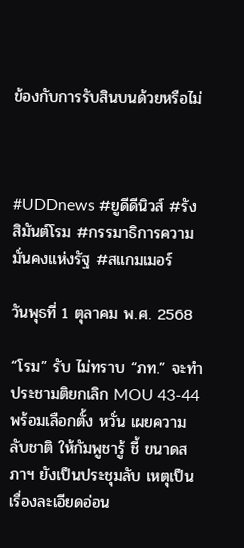ข้องกับการรับสินบนด้วยหรือไม่



#UDDnews #ยูดีดีนิวส์ #รังสิมันต์โรม #กรรมาธิการความมั่นคงแห่งรัฐ #สแกมเมอร์

วันพุธที่ 1 ตุลาคม พ.ศ. 2568

“โรม” รับ ไม่ทราบ “ภท.” จะทำประชามติยกเลิก MOU 43-44 พร้อมเลือกตั้ง หวั่น เผยความลับชาติ ให้กัมพูชารู้ ชี้ ขนาดสภาฯ ยังเป็นประชุมลับ เหตุเป็นเรื่องละเอียดอ่อน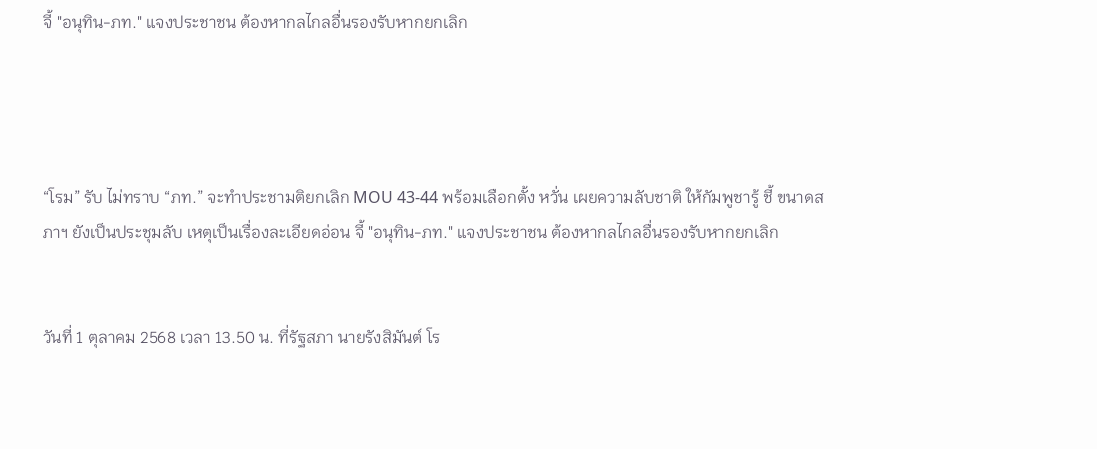จี้ "อนุทิน-ภท." แจงประชาชน ต้องหากลไกลอื่นรองรับหากยกเลิก




“โรม” รับ ไม่ทราบ “ภท.” จะทำประชามติยกเลิก MOU 43-44 พร้อมเลือกตั้ง หวั่น เผยความลับชาติ ให้กัมพูชารู้ ชี้ ขนาดสภาฯ ยังเป็นประชุมลับ เหตุเป็นเรื่องละเอียดอ่อน จี้ "อนุทิน-ภท." แจงประชาชน ต้องหากลไกลอื่นรองรับหากยกเลิก


วันที่ 1 ตุลาคม 2568 เวลา 13.50 น. ที่รัฐสภา นายรังสิมันต์ โร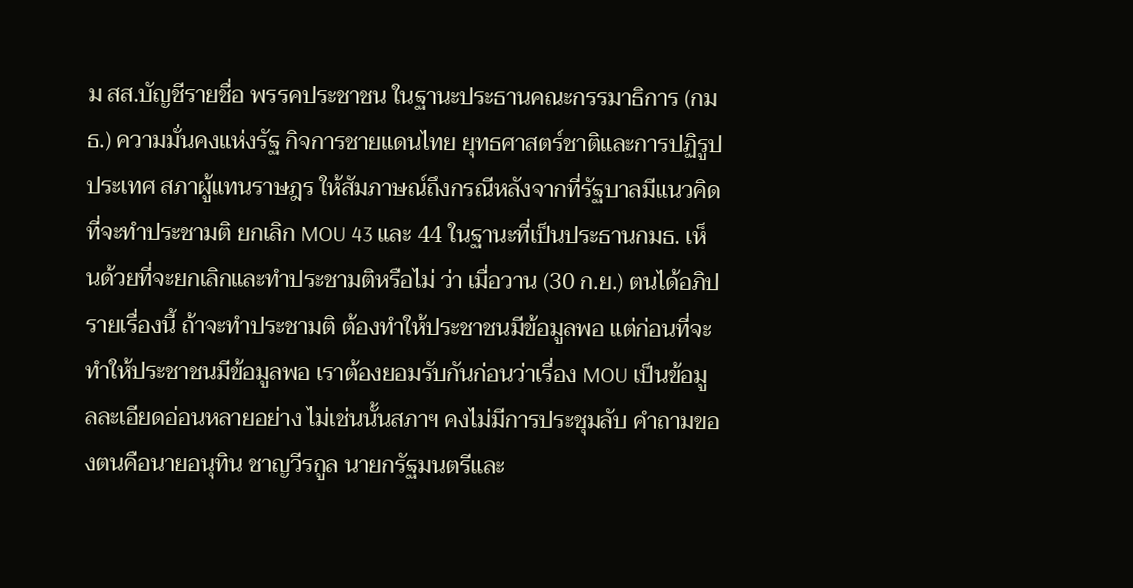ม สส.บัญชีรายชื่อ พรรคประชาชน ในฐานะประธานคณะกรรมาธิการ (กมธ.) ความมั่นคงแห่งรัฐ กิจการชายแดนไทย ยุทธศาสตร์ชาติและการปฏิรูปประเทศ สภาผู้แทนราษฎร ให้สัมภาษณ์ถึงกรณีหลังจากที่รัฐบาลมีแนวคิดที่จะทำประชามติ ยกเลิก MOU 43 และ 44 ในฐานะที่เป็นประธานกมธ. เห็นด้วยที่จะยกเลิกและทำประชามติหรือไม่ ว่า เมื่อวาน (30 ก.ย.) ตนได้อภิปรายเรื่องนี้ ถ้าจะทำประชามติ ต้องทำให้ประชาชนมีข้อมูลพอ แต่ก่อนที่จะทำให้ประชาชนมีข้อมูลพอ เราต้องยอมรับกันก่อนว่าเรื่อง MOU เป็นข้อมูลละเอียดอ่อนหลายอย่าง ไม่เช่นนั้นสภาฯ คงไม่มีการประชุมลับ คำถามของตนคือนายอนุทิน ชาญวีรกูล นายกรัฐมนตรีและ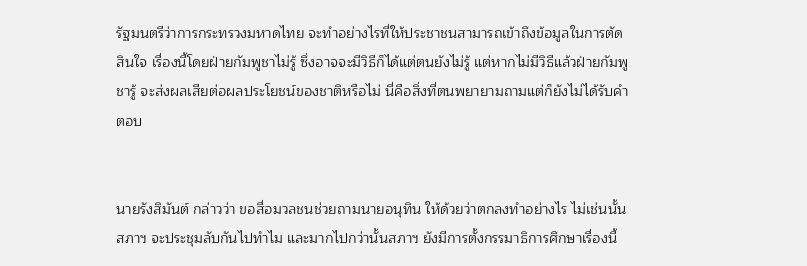รัฐมนตรีว่าการกระทรวงมหาดไทย จะทำอย่างไรที่ให้ประชาชนสามารถเข้าถึงข้อมูลในการตัดสินใจ เรื่องนี้โดยฝ่ายกัมพูชาไม่รู้ ซึ่งอาจจะมีวิธีก็ได้แต่ตนยังไม่รู้ แต่หากไม่มีวิธีแล้วฝ่ายกัมพูชารู้ จะส่งผลเสียต่อผลประโยชน์ของชาติหรือไม่ นี่คือสิ่งที่ตนพยายามถามแต่ก็ยังไม่ได้รับคำตอบ


นายรังสิมันต์ กล่าวว่า ขอสื่อมวลชนช่วยถามนายอนุทิน ให้ด้วยว่าตกลงทำอย่างไร ไม่เช่นนั้นสภาฯ จะประชุมลับกันไปทำไม และมากไปกว่านั้นสภาฯ ยังมีการตั้งกรรมาธิการศึกษาเรื่องนี้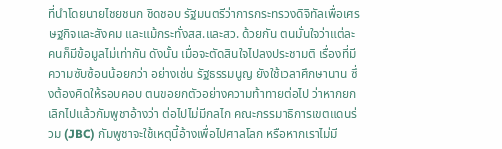ที่นำโดยนายไชยชนก ชิดชอบ รัฐมนตรีว่าการกระทรวงดิจิทัลเพื่อเศรษฐกิจและสังคม และแม้กระทั่งสส.และสว. ด้วยกัน ตนมั่นใจว่าแต่ละคนก็มีข้อมูลไม่เท่ากัน ดังนั้น เมื่อจะตัดสินใจไปลงประชามติ เรื่องที่มีความซับซ้อนน้อยกว่า อย่างเช่น รัฐธรรมนูญ ยังใช้เวลาศึกษานาน ซึ่งต้องคิดให้รอบคอบ ตนขอยกตัวอย่างความท้าทายต่อไป ว่าหากยกเลิกไปแล้วกัมพูชาอ้างว่า ต่อไปไม่มีกลไก คณะกรรมาธิการเขตแดนร่วม (JBC) กัมพูชาจะใช้เหตุนี้อ้างเพื่อไปศาลโลก หรือหากเราไม่มี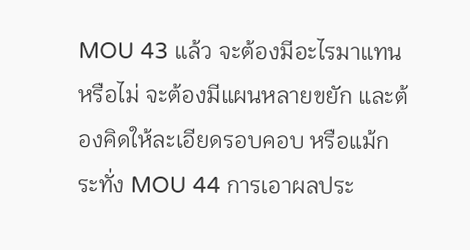MOU 43 แล้ว จะต้องมีอะไรมาแทนหรือไม่ จะต้องมีแผนหลายขยัก และต้องคิดให้ละเอียดรอบคอบ หรือแม้กระทั่ง MOU 44 การเอาผลประ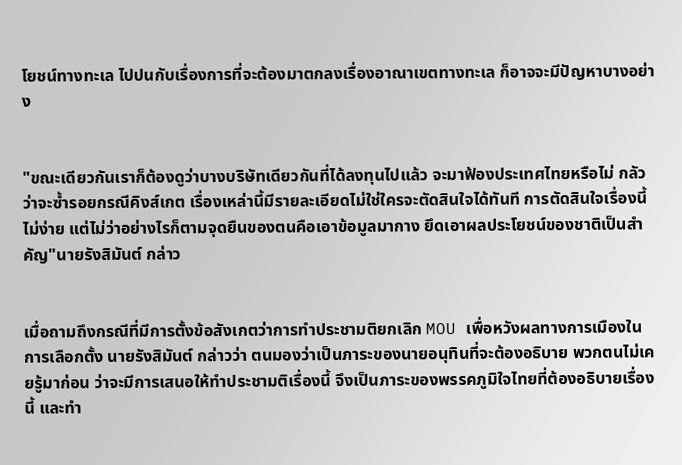โยชน์ทางทะเล ไปปนกับเรื่องการที่จะต้องมาตกลงเรื่องอาณาเขตทางทะเล ก็อาจจะมีปัญหาบางอย่าง


"ขณะเดียวกันเราก็ต้องดูว่าบางบริษัทเดียวกันที่ได้ลงทุนไปแล้ว จะมาฟ้องประเทศไทยหรือไม่ กลัวว่าจะซ้ำรอยกรณีคิงส์เกต เรื่องเหล่านี้มีรายละเอียดไม่ใช่ใครจะตัดสินใจได้ทันที การตัดสินใจเรื่องนี้ไม่ง่าย แต่ไม่ว่าอย่างไรก็ตามจุดยืนของตนคือเอาข้อมูลมากาง ยึดเอาผลประโยชน์ของชาติเป็นสำคัญ"นายรังสิมันต์ กล่าว


เมื่อถามถึงกรณีที่มีการตั้งข้อสังเกตว่าการทำประชามติยกเลิก MOU เพื่อหวังผลทางการเมืองในการเลือกตั้ง นายรังสิมันต์ กล่าวว่า ตนมองว่าเป็นภาระของนายอนุทินที่จะต้องอธิบาย พวกตนไม่เคยรู้มาก่อน ว่าจะมีการเสนอให้ทำประชามติเรื่องนี้ จึงเป็นภาระของพรรคภูมิใจไทยที่ต้องอธิบายเรื่องนี้ และทำ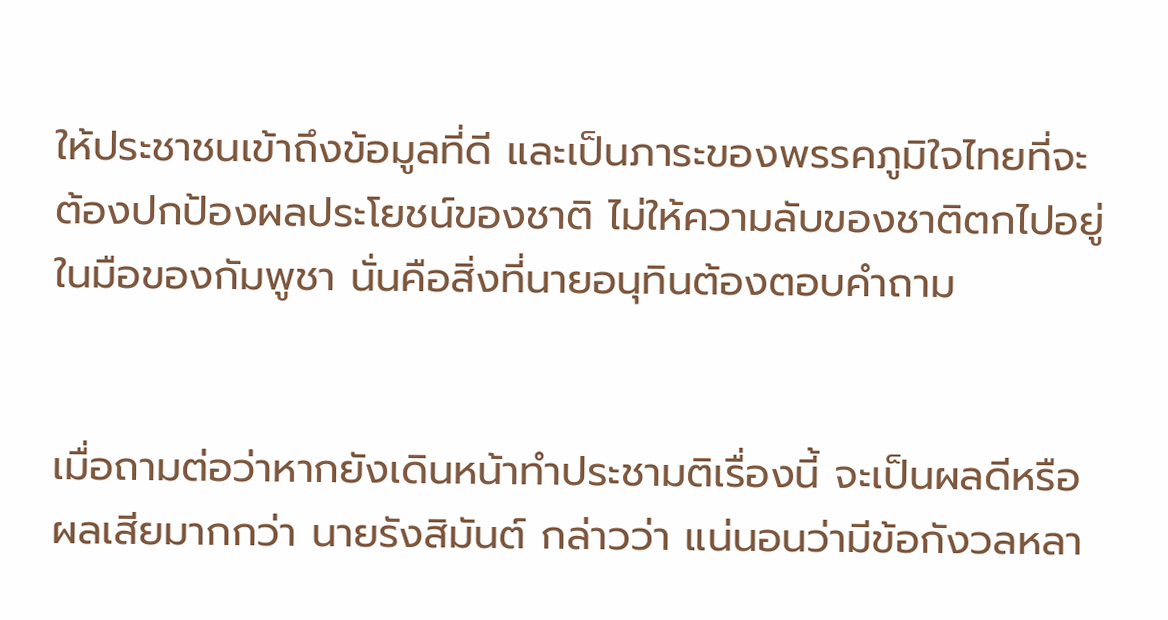ให้ประชาชนเข้าถึงข้อมูลที่ดี และเป็นภาระของพรรคภูมิใจไทยที่จะต้องปกป้องผลประโยชน์ของชาติ ไม่ให้ความลับของชาติตกไปอยู่ในมือของกัมพูชา นั่นคือสิ่งที่นายอนุทินต้องตอบคำถาม


เมื่อถามต่อว่าหากยังเดินหน้าทำประชามติเรื่องนี้ จะเป็นผลดีหรือผลเสียมากกว่า นายรังสิมันต์ กล่าวว่า แน่นอนว่ามีข้อกังวลหลา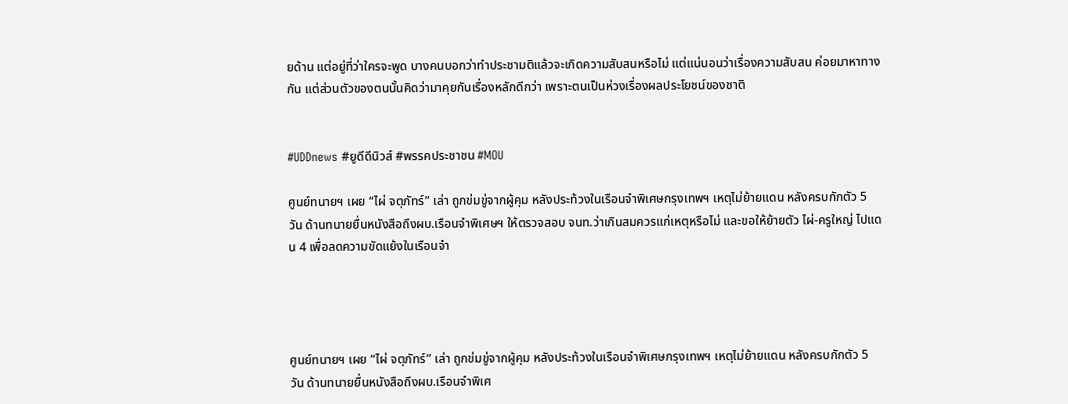ยด้าน แต่อยู่ที่ว่าใครจะพูด บางคนบอกว่าทำประชามติแล้วจะเกิดความสับสนหรือไม่ แต่แน่นอนว่าเรื่องความสับสน ค่อยมาหาทางกัน แต่ส่วนตัวของตนนั้นคิดว่ามาคุยกันเรื่องหลักดีกว่า เพราะตนเป็นห่วงเรื่องผลประโยชน์ของชาติ


#UDDnews #ยูดีดีนิวส์ #พรรคประชาชน #MOU

ศูนย์ทนายฯ เผย “ไผ่ จตุภัทร์” เล่า ถูกข่มขู่จากผู้คุม หลังประท้วงในเรือนจำพิเศษกรุงเทพฯ เหตุไม่ย้ายแดน หลังครบกักตัว 5 วัน ด้านทนายยื่นหนังสือถึงผบ.เรือนจำพิเศษฯ ให้ตรวจสอบ จนท.ว่าเกินสมควรแก่เหตุหรือไม่ และขอให้ย้ายตัว ไผ่-ครูใหญ่ ไปแดน 4 เพื่อลดความขัดแย้งในเรือนจำ




ศูนย์ทนายฯ เผย “ไผ่ จตุภัทร์” เล่า ถูกข่มขู่จากผู้คุม หลังประท้วงในเรือนจำพิเศษกรุงเทพฯ เหตุไม่ย้ายแดน หลังครบกักตัว 5 วัน ด้านทนายยื่นหนังสือถึงผบ.เรือนจำพิเศ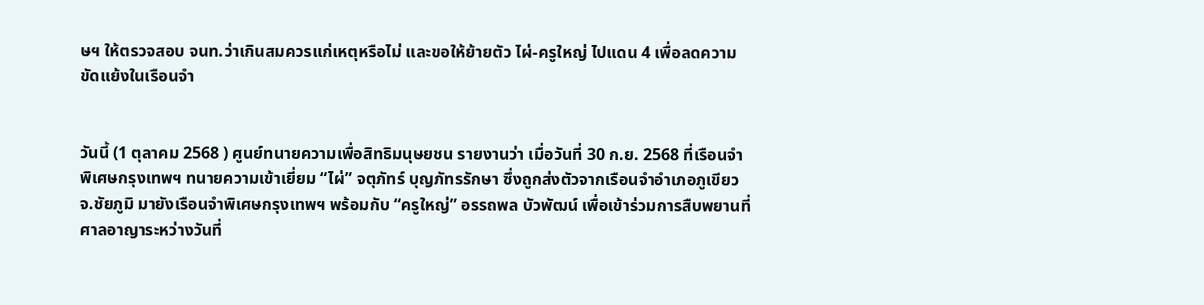ษฯ ให้ตรวจสอบ จนท.ว่าเกินสมควรแก่เหตุหรือไม่ และขอให้ย้ายตัว ไผ่-ครูใหญ่ ไปแดน 4 เพื่อลดความขัดแย้งในเรือนจำ


วันนี้ (1 ตุลาคม 2568 ) ศูนย์ทนายความเพื่อสิทธิมนุษยชน รายงานว่า เมื่อวันที่ 30 ก.ย. 2568 ที่เรือนจำพิเศษกรุงเทพฯ ทนายความเข้าเยี่ยม “ไผ่” จตุภัทร์ บุญภัทรรักษา ซึ่งถูกส่งตัวจากเรือนจำอำเภอภูเขียว จ.ชัยภูมิ มายังเรือนจำพิเศษกรุงเทพฯ พร้อมกับ “ครูใหญ่” อรรถพล บัวพัฒน์ เพื่อเข้าร่วมการสืบพยานที่ศาลอาญาระหว่างวันที่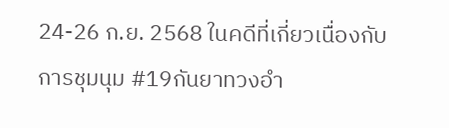24-26 ก.ย. 2568 ในคดีที่เกี่ยวเนื่องกับการชุมนุม #19กันยาทวงอำ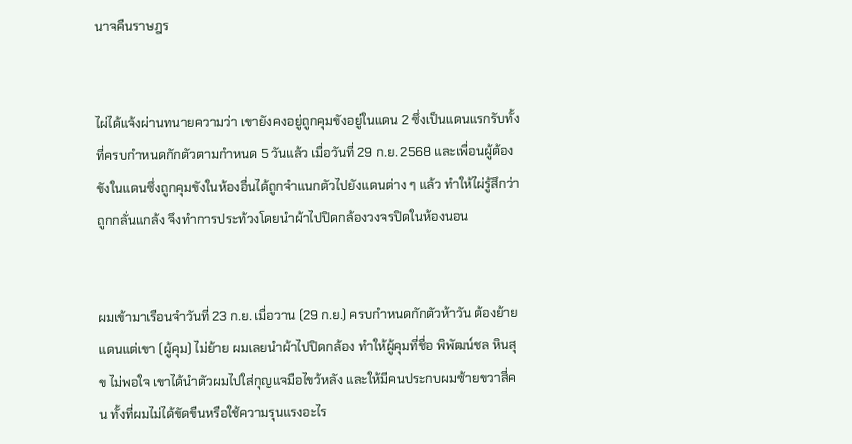นาจคืนราษฎร


ไผ่ได้แจ้งผ่านทนายความว่า เขายังคงอยู่ถูกคุมขังอยู่ในแดน 2 ซึ่งเป็นแดนแรกรับทั้งที่ครบกำหนดกักตัวตามกำหนด 5 วันแล้ว เมื่อวันที่ 29 ก.ย. 2568 และเพื่อนผู้ต้องขังในแดนซึ่งถูกคุมขังในห้องอื่นได้ถูกจำแนกตัวไปยังแดนต่าง ๆ แล้ว ทำให้ไผ่รู้สึกว่าถูกกลั่นแกล้ง จึงทำการประท้วงโดยนำผ้าไปปิดกล้องวงจรปิดในห้องนอน


ผมเข้ามาเรือนจำวันที่ 23 ก.ย. เมื่อวาน (29 ก.ย.) ครบกำหนดกักตัวห้าวัน ต้องย้ายแดนแต่เขา (ผู้คุม) ไม่ย้าย ผมเลยนำผ้าไปปิดกล้อง ทำให้ผู้คุมที่ชื่อ พิพัฒน์ชล หินสุข ไม่พอใจ เขาได้นำตัวผมไปใส่กุญแจมือไขว้หลัง และให้มีคนประกบผมซ้ายขวาสี่คน ทั้งที่ผมไม่ได้ขัดขืนหรือใช้ความรุนแรงอะไร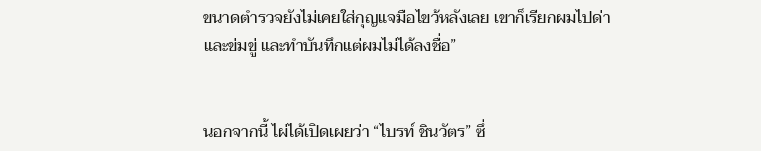ขนาดตำรวจยังไม่เคยใส่กุญแจมือไขว้หลังเลย เขาก็เรียกผมไปด่าและข่มขู่ และทำบันทึกแต่ผมไม่ได้ลงชื่อ”


นอกจากนี้ ไผ่ได้เปิดเผยว่า “ไบรท์ ชินวัตร” ซึ่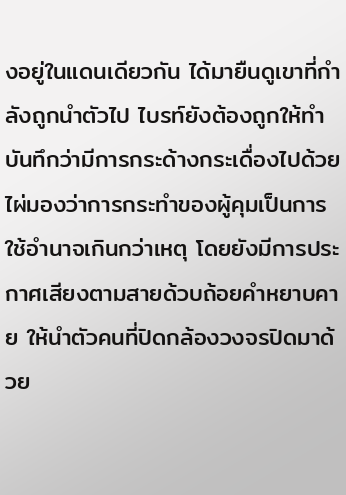งอยู่ในแดนเดียวกัน ได้มายืนดูเขาที่กำลังถูกนำตัวไป ไบรท์ยังต้องถูกให้ทำบันทึกว่ามีการกระด้างกระเดื่องไปด้วย ไผ่มองว่าการกระทำของผู้คุมเป็นการใช้อำนาจเกินกว่าเหตุ โดยยังมีการประกาศเสียงตามสายด้วบถ้อยคำหยาบคาย ให้นำตัวคนที่ปิดกล้องวงจรปิดมาด้วย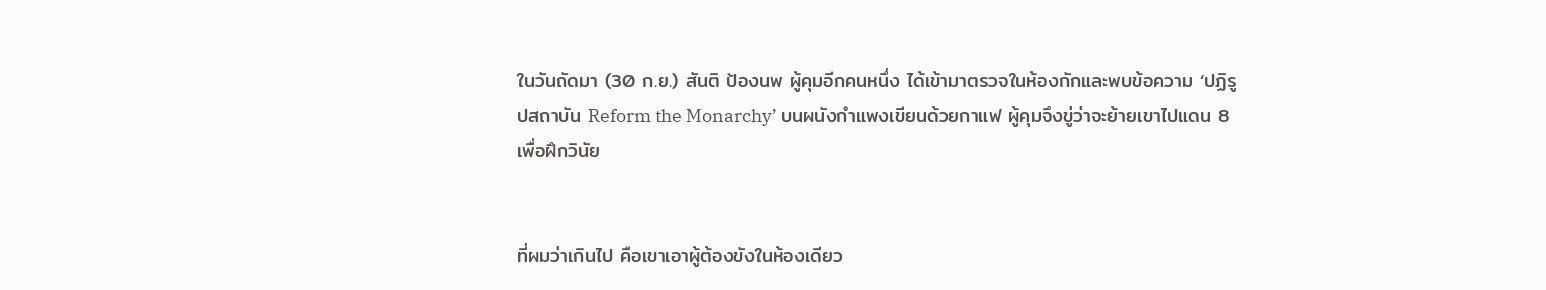ในวันถัดมา (30 ก.ย.) สันติ ป้องนพ ผู้คุมอีกคนหนึ่ง ได้เข้ามาตรวจในห้องกักและพบข้อความ ‘ปฏิรูปสถาบัน Reform the Monarchy’ บนผนังกำแพงเขียนด้วยกาแฟ ผู้คุมจึงขู่ว่าจะย้ายเขาไปแดน 8 เพื่อฝึกวินัย


ที่ผมว่าเกินไป คือเขาเอาผู้ต้องขังในห้องเดียว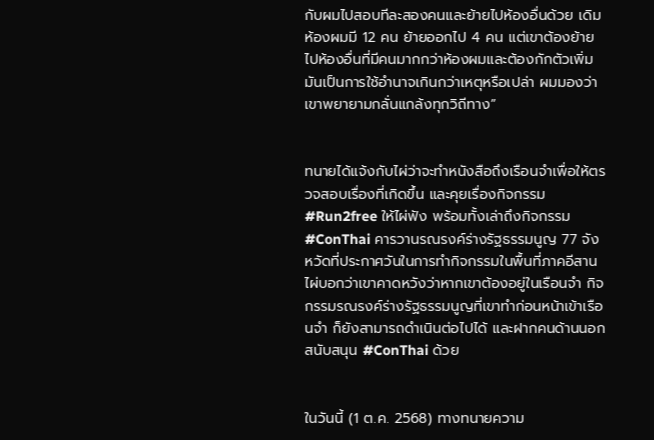กับผมไปสอบทีละสองคนและย้ายไปห้องอื่นด้วย เดิมห้องผมมี 12 คน ย้ายออกไป 4 คน แต่เขาต้องย้ายไปห้องอื่นที่มีคนมากกว่าห้องผมและต้องกักตัวเพิ่ม มันเป็นการใช้อำนาจเกินกว่าเหตุหรือเปล่า ผมมองว่าเขาพยายามกลั่นแกล้งทุกวิถีทาง”


ทนายได้แจ้งกับไผ่ว่าจะทำหนังสือถึงเรือนจำเพื่อให้ตรวจสอบเรื่องที่เกิดขึ้น และคุยเรื่องกิจกรรม #Run2free ให้ไผ่ฟัง พร้อมทั้งเล่าถึงกิจกรรม #ConThai คารวานรณรงค์ร่างรัฐธรรมนูญ 77 จังหวัดที่ประกาศวันในการทำกิจกรรมในพื้นที่ภาคอีสาน ไผ่บอกว่าเขาคาดหวังว่าหากเขาต้องอยู่ในเรือนจำ กิจกรรมรณรงค์ร่างรัฐธรรมนูญที่เขาทำก่อนหน้าเข้าเรือนจำ ก็ยังสามารถดำเนินต่อไปได้ และฝากคนด้านนอกสนับสนุน #ConThai ด้วย


ในวันนี้ (1 ต.ค. 2568) ทางทนายความ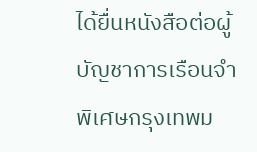ได้ยื่นหนังสือต่อผู้บัญชาการเรือนจำพิเศษกรุงเทพม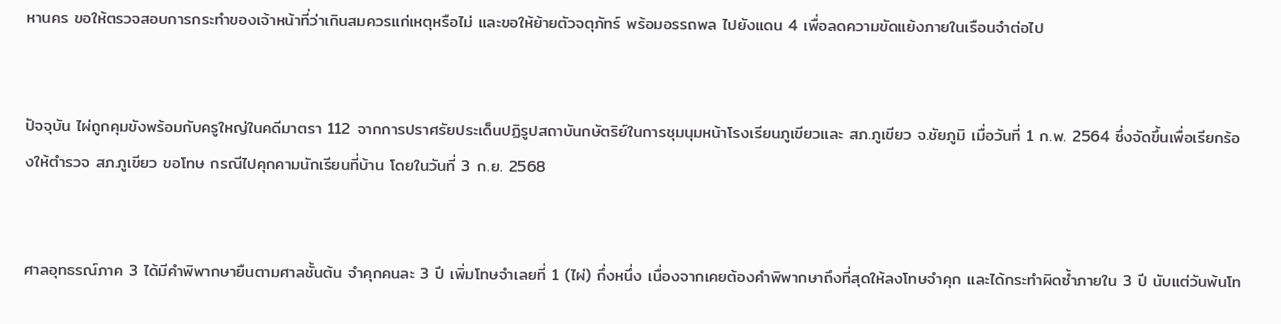หานคร ขอให้ตรวจสอบการกระทำของเจ้าหน้าที่ว่าเกินสมควรแก่เหตุหรือไม่ และขอให้ย้ายตัวจตุภัทร์ พร้อมอรรถพล ไปยังแดน 4 เพื่อลดความขัดแย้งภายในเรือนจำต่อไป


ปัจจุบัน ไผ่ถูกคุมขังพร้อมกับครูใหญ่ในคดีมาตรา 112 จากการปราศรัยประเด็นปฏิรูปสถาบันกษัตริย์ในการชุมนุมหน้าโรงเรียนภูเขียวและ สภ.ภูเขียว จ.ชัยภูมิ เมื่อวันที่ 1 ก.พ. 2564 ซึ่งจัดขึ้นเพื่อเรียกร้องให้ตำรวจ สภ.ภูเขียว ขอโทษ กรณีไปคุกคามนักเรียนที่บ้าน โดยในวันที่ 3 ก.ย. 2568


ศาลอุทธรณ์ภาค 3 ได้มีคำพิพากษายืนตามศาลชั้นต้น จำคุกคนละ 3 ปี เพิ่มโทษจำเลยที่ 1 (ไผ่) กึ่งหนึ่ง เนื่องจากเคยต้องคำพิพากษาถึงที่สุดให้ลงโทษจำคุก และได้กระทำผิดซ้ำภายใน 3 ปี นับแต่วันพ้นโท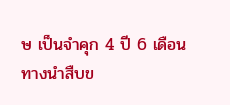ษ เป็นจำคุก 4 ปี 6 เดือน ทางนำสืบข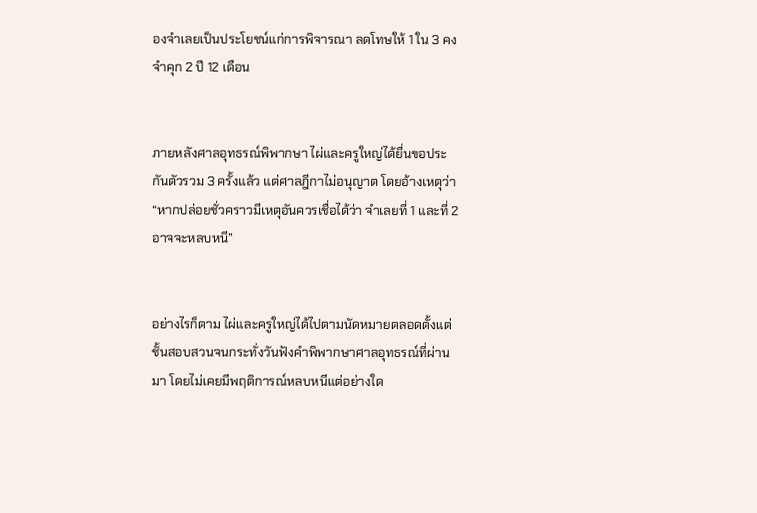องจำเลยเป็นประโยชน์แก่การพิจารณา ลดโทษให้ 1 ใน 3 คงจำคุก 2 ปี 12 เดือน


ภายหลังศาลอุทธรณ์พิพากษา ไผ่และครูใหญ่ได้ยื่นขอประกันตัวรวม 3 ครั้งแล้ว แต่ศาลฎีกาไม่อนุญาต โดยอ้างเหตุว่า “หากปล่อยชั่วคราวมีเหตุอันควรเชื่อได้ว่า จำเลยที่ 1 และที่ 2 อาจจะหลบหนี”


อย่างไรก็ตาม ไผ่และครูใหญ่ได้ไปตามนัดหมายตลอดตั้งแต่ชั้นสอบสวนจนกระทั่งวันฟังคำพิพากษาศาลอุทธรณ์ที่ผ่านมา โดยไม่เคยมีพฤติการณ์หลบหนีแต่อย่างใด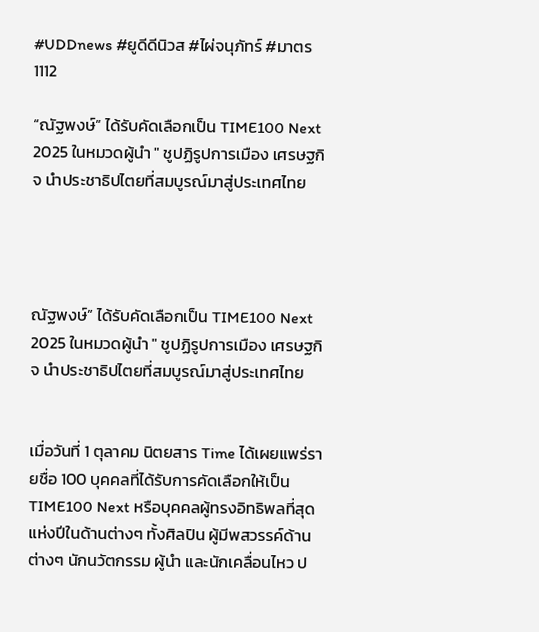#UDDnews #ยูดีดีนิวส #ไผ่จนุภัทร์ #มาตร1112

“ณัฐพงษ์” ได้รับคัดเลือกเป็น TIME100 Next 2025 ในหมวดผู้นำ " ชูปฏิรูปการเมือง เศรษฐกิจ นำประชาธิปไตยที่สมบูรณ์มาสู่ประเทศไทย




ณัฐพงษ์” ได้รับคัดเลือกเป็น TIME100 Next 2025 ในหมวดผู้นำ " ชูปฏิรูปการเมือง เศรษฐกิจ นำประชาธิปไตยที่สมบูรณ์มาสู่ประเทศไทย


เมื่อวันที่ 1 ตุลาคม นิตยสาร Time ได้เผยแพร่รายชื่อ 100 บุคคลที่ได้รับการคัดเลือกให้เป็น TIME100 Next หรือบุคคลผู้ทรงอิทธิพลที่สุดแห่งปีในด้านต่างๆ ทั้งศิลปิน ผู้มีพสวรรค์ด้านต่างๆ นักนวัตกรรม ผู้นำ และนักเคลื่อนไหว ป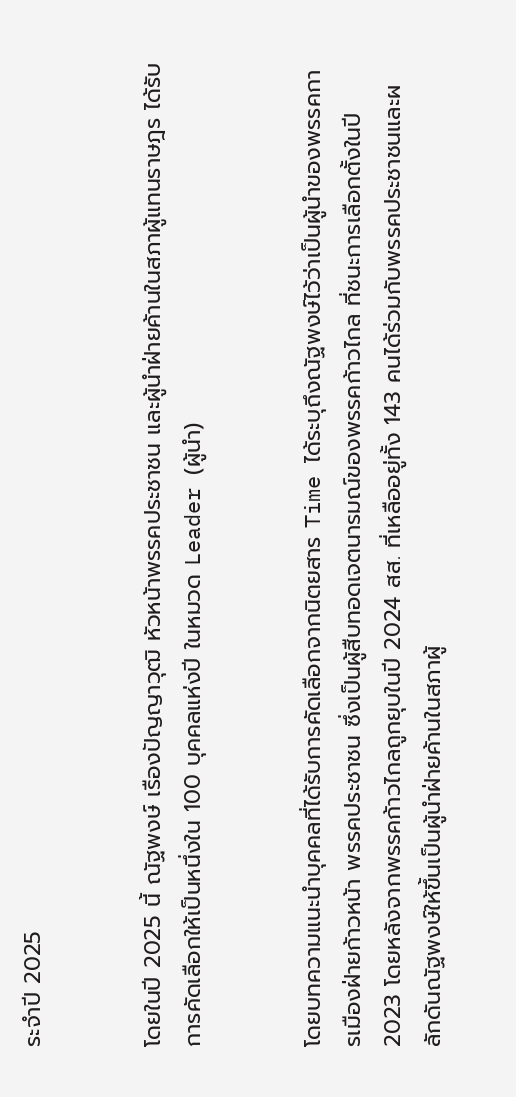ระจำปี 2025


โดยในปี 2025 นี้ ณัฐพงษ์ เรืองปัญญาวุฒิ หัวหน้าพรรคประชาชน และผู้นำฝ่ายค้านในสภาผู้แทนราษฎร ได้รับการคัดเลือกให้เป็นหนึ่งใน 100 บุคคลแห่งปี ในหมวด Leader (ผู้นำ)


โดยบทความแนะนำบุคคลที่ได้รับการคัดเลือกจากนิตยสาร Time ได้ระบุถึงณัฐพงษ์ไว้ว่าเป็นผู้นำของพรรคการเมืองฝ่ายก้าวหน้า พรรคประชาชน ซึ่งเป็นผู้สืบทอดเจตนารมณ์ของพรรคก้าวไกล ที่ชนะการเลือกตั้งในปี 2023 โดยหลังจากพรรคก้าวไกลถูกยุบในปี 2024 สส. ที่เหลืออยู่ทั้ง 143 คนได้ร่วมกับพรรคประชาชนและผลักดันณัฐพงษ์ให้ขึ้นเป็นผู้นำฝ่ายค้านในสภาผู้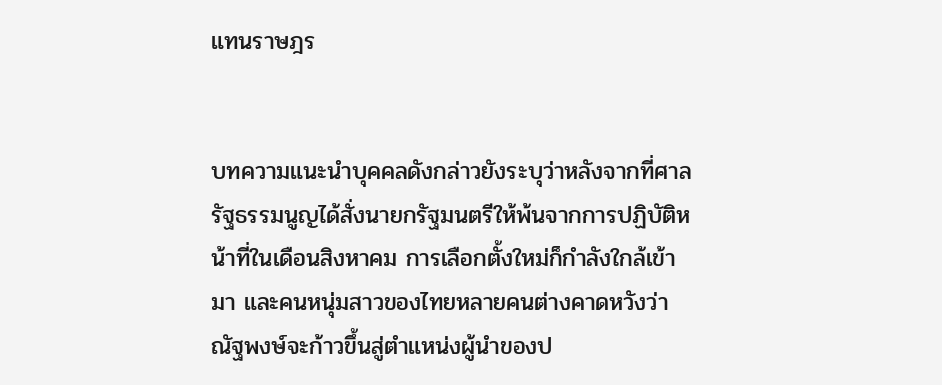แทนราษฎร


บทความแนะนำบุคคลดังกล่าวยังระบุว่าหลังจากที่ศาลรัฐธรรมนูญได้สั่งนายกรัฐมนตรีให้พ้นจากการปฏิบัติหน้าที่ในเดือนสิงหาคม การเลือกตั้งใหม่ก็กำลังใกล้เข้ามา และคนหนุ่มสาวของไทยหลายคนต่างคาดหวังว่าณัฐพงษ์จะก้าวขึ้นสู่ตำแหน่งผู้นำของป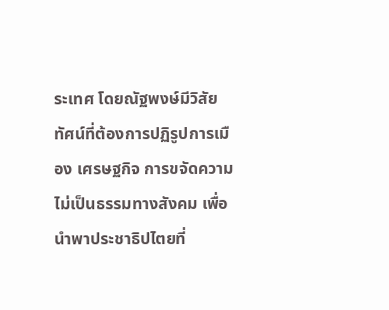ระเทศ โดยณัฐพงษ์มีวิสัยทัศน์ที่ต้องการปฏิรูปการเมือง เศรษฐกิจ การขจัดความไม่เป็นธรรมทางสังคม เพื่อนำพาประชาธิปไตยที่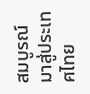สมบูรณ์มาสู่ประเทศไทย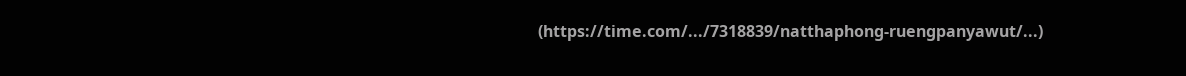(https://time.com/.../7318839/natthaphong-ruengpanyawut/...)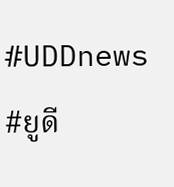#UDDnews #ยูดี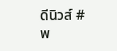ดีนิวส์ #พ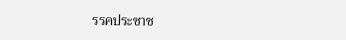รรคประชาช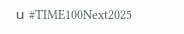น #TIME100Next2025